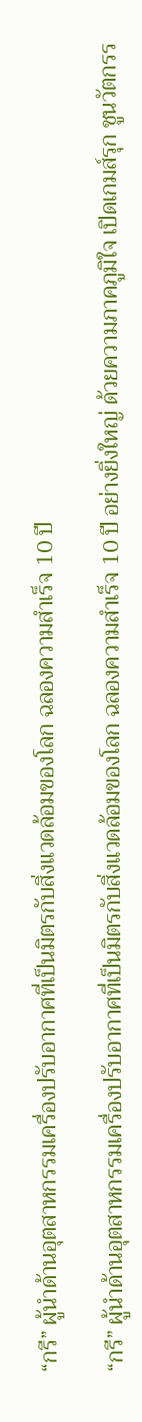“กรี” ผู้นำด้านอุตสาหกรรมเครื่องปรับอากาศที่เป็นมิตรกับสิ่งแวดล้อมของโลก ฉลองความสำเร็จ 10 ปี

“กรี” ผู้นำด้านอุตสาหกรรมเครื่องปรับอากาศที่เป็นมิตรกับสิ่งแวดล้อมของโลก ฉลองความสำเร็จ 10 ปี อย่างยิ่งใหญ่ ด้วยความภาคภูมิใจ เปิดเกมส์รุก ชูนวัตกรร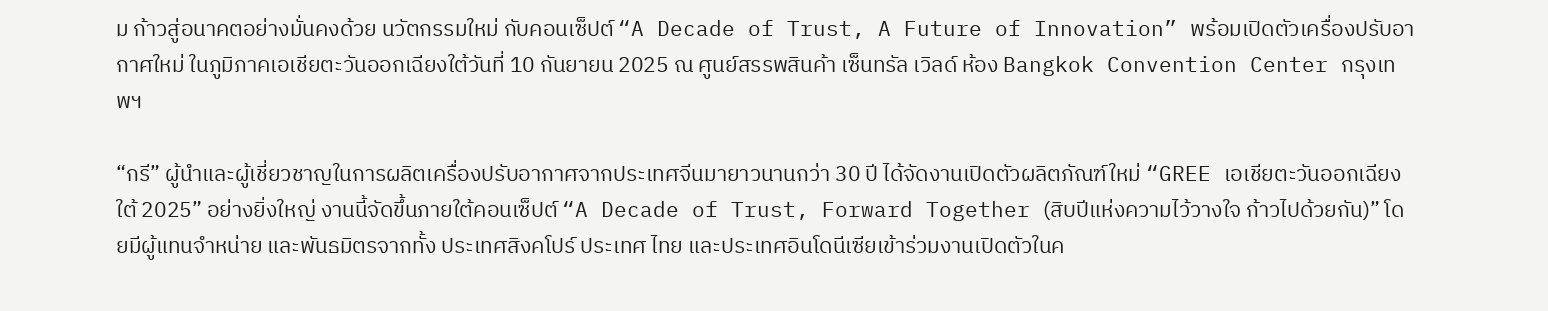ม ก้าวสู่อนาคตอย่างมั่นคงด้วย นวัตกรรมใหม่ กับคอนเซ็ปต์ “A Decade of Trust, A Future of Innovation” พร้อมเปิดตัวเครื่องปรับอากาศใหม่ ในภูมิภาคเอเชียตะวันออกเฉียงใต้วันที่ 10 กันยายน 2025 ณ ศูนย์สรรพสินค้า เซ็นทรัล เวิลด์ ห้อง Bangkok Convention Center กรุงเทพฯ

“กรี” ผู้นำและผู้เชี่ยวชาญในการผลิตเครื่องปรับอากาศจากประเทศจีนมายาวนานกว่า 30 ปี ได้จัดงานเปิดตัวผลิตภัณฑ์ใหม่ “GREE เอเชียตะวันออกเฉียงใต้ 2025” อย่างยิ่งใหญ่ งานนี้จัดขึ้นภายใต้คอนเซ็ปต์ “A Decade of Trust, Forward Together (สิบปีแห่งความไว้วางใจ ก้าวไปด้วยกัน)” โดยมีผู้แทนจำหน่าย และพันธมิตรจากทั้ง ประเทศสิงคโปร์ ประเทศ ไทย และประเทศอินโดนีเซียเข้าร่วมงานเปิดตัวในค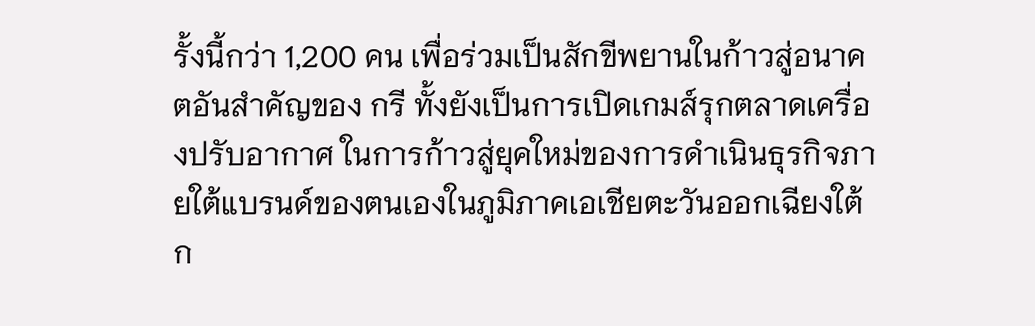รั้งนี้กว่า 1,200 คน เพื่อร่วมเป็นสักขีพยานในก้าวสู่อนาคตอันสำคัญของ กรี ทั้งยังเป็นการเปิดเกมส์รุกตลาดเครื่องปรับอากาศ ในการก้าวสู่ยุคใหม่ของการดำเนินธุรกิจภายใต้แบรนด์ของตนเองในภูมิภาคเอเชียตะวันออกเฉียงใต้ก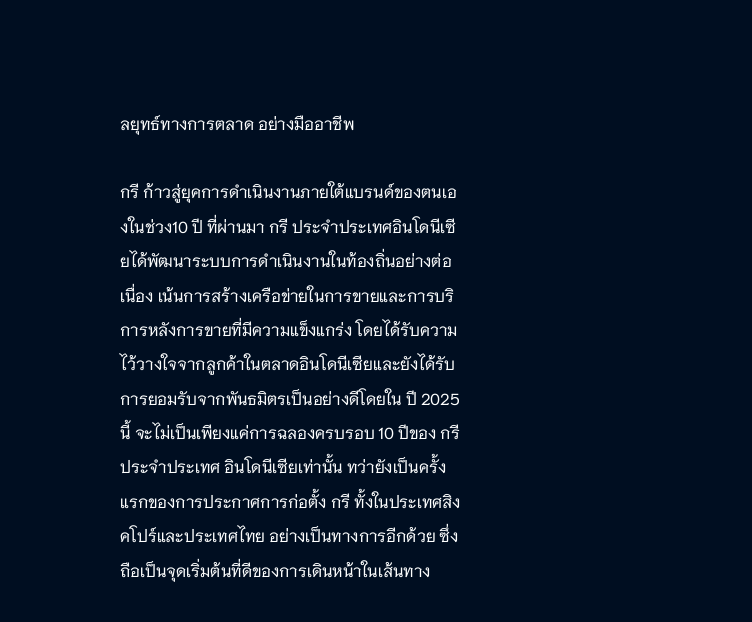ลยุทธ์ทางการตลาด อย่างมืออาชีพ

กรี ก้าวสู่ยุคการดำเนินงานภายใต้แบรนด์ของตนเองในช่วง10 ปี ที่ผ่านมา กรี ประจำประเทศอินโดนีเซียได้พัฒนาระบบการดำเนินงานในท้องถิ่นอย่างต่อเนื่อง เน้นการสร้างเครือข่ายในการขายและการบริการหลังการขายที่มีความแข็งแกร่ง โดยได้รับความไว้วางใจจากลูกค้าในตลาดอินโดนีเซียและยังได้รับการยอมรับจากพันธมิตรเป็นอย่างดีโดยใน ปี 2025 นี้ จะไม่เป็นเพียงแค่การฉลองครบรอบ 10 ปีของ กรีประจำประเทศ อินโดนีเซียเท่านั้น ทว่ายังเป็นครั้งแรกของการประกาศการก่อตั้ง กรี ทั้งในประเทศสิงคโปร์และประเทศไทย อย่างเป็นทางการอีกด้วย ซึ่งถือเป็นจุดเริ่มต้นที่ดีของการเดินหน้าในเส้นทาง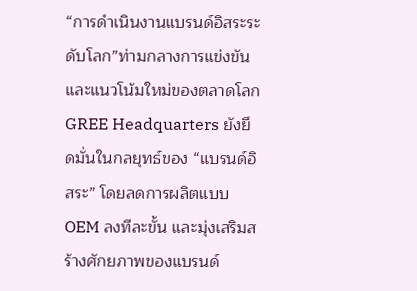“การดำเนินงานแบรนด์อิสระระดับโลก”ท่ามกลางการแข่งขัน และแนวโน้มใหม่ของตลาดโลก GREE Headquarters ยังยึดมั่นในกลยุทธ์ของ “แบรนด์อิสระ” โดยลดการผลิตแบบ OEM ลงทีละขั้น และมุ่งเสริมสร้างศักยภาพของแบรนด์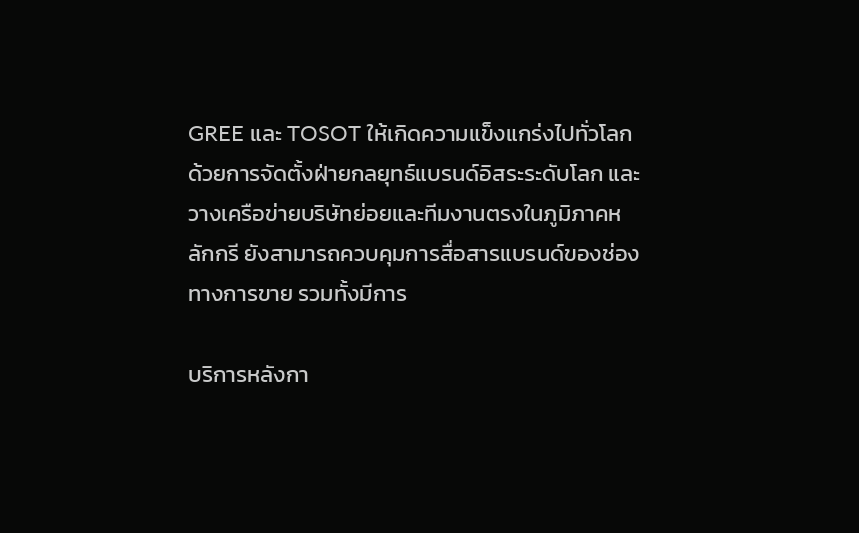GREE และ TOSOT ให้เกิดความแข็งแกร่งไปทั่วโลก ด้วยการจัดตั้งฝ่ายกลยุทธ์แบรนด์อิสระระดับโลก และวางเครือข่ายบริษัทย่อยและทีมงานตรงในภูมิภาคหลักกรี ยังสามารถควบคุมการสื่อสารแบรนด์ของช่องทางการขาย รวมทั้งมีการ

บริการหลังกา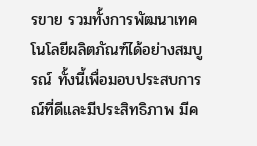รขาย รวมทั้งการพัฒนาเทคโนโลยีผลิตภัณฑ์ได้อย่างสมบูรณ์ ทั้งนี้เพื่อมอบประสบการณ์ที่ดีและมีประสิทธิภาพ มีค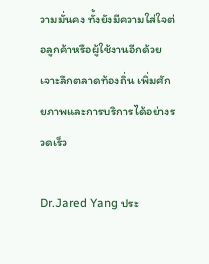วามมั่นคง ทั้งยังมีความใส่ใจต่อลูกค้าหรือผู้ใช้งานอีกด้วย เจาะลึกตลาดท้องถิ่น เพิ่มศักยภาพและการบริการได้อย่างรวดเร็ว

Dr.Jared Yang ประ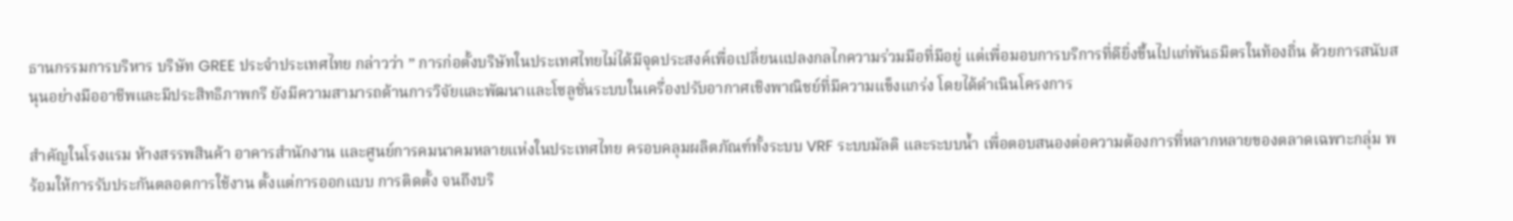ธานกรรมการบริหาร บริษัท GREE ประจำประเทศไทย กล่าวว่า ” การก่อตั้งบริษัทในประเทศไทยไม่ได้มีจุดประสงค์เพื่อเปลี่ยนแปลงกลไกความร่วมมือที่มีอยู่ แต่เพื่อมอบการบริการที่ดียิ่งขึ้นไปแก่พันธมิตรในท้องถิ่น ด้วยการสนับสนุนอย่างมืออาชีพและมีประสิทธิภาพกรี ยังมีความสามารถด้านการวิจัยและพัฒนาและโซลูชั่นระบบในเครื่องปรับอากาศเชิงพาณิชย์ที่มีความแข็งแกร่ง โดยได้ดำเนินโครงการ

สำคัญในโรงแรม ห้างสรรพสินค้า อาคารสำนักงาน และศูนย์การคมนาคมหลายแห่งในประเทศไทย ครอบคลุมผลิตภัณฑ์ทั้งระบบ VRF ระบบมัลติ และระบบน้ำ เพื่อตอบสนองต่อความต้องการที่หลากหลายของตลาดเฉพาะกลุ่ม พร้อมให้การรับประกันตลอดการใช้งาน ตั้งแต่การออกแบบ การติดตั้ง จนถึงบริ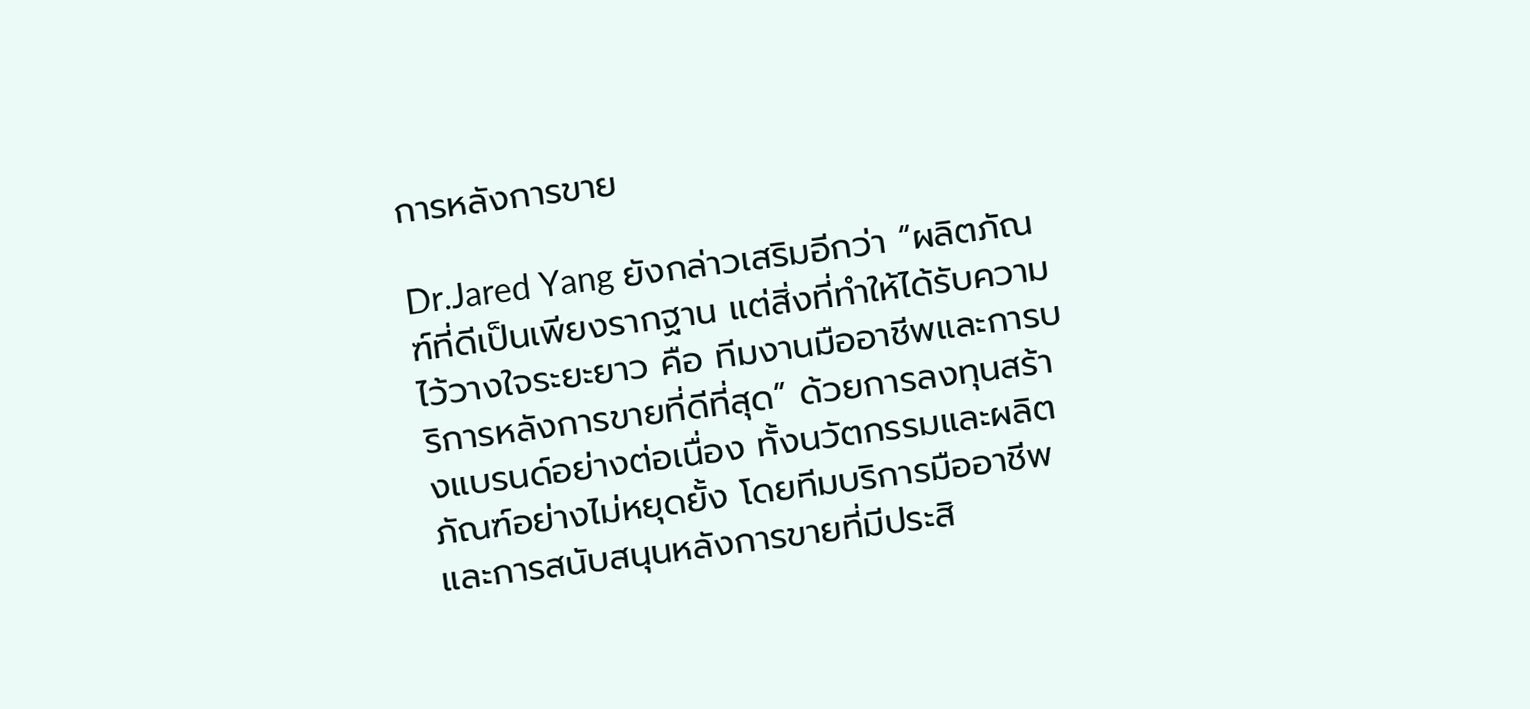การหลังการขาย

Dr.Jared Yang ยังกล่าวเสริมอีกว่า “ผลิตภัณฑ์ที่ดีเป็นเพียงรากฐาน แต่สิ่งที่ทำให้ได้รับความไว้วางใจระยะยาว คือ ทีมงานมืออาชีพและการบริการหลังการขายที่ดีที่สุด” ด้วยการลงทุนสร้างแบรนด์อย่างต่อเนื่อง ทั้งนวัตกรรมและผลิตภัณฑ์อย่างไม่หยุดยั้ง โดยทีมบริการมืออาชีพ และการสนับสนุนหลังการขายที่มีประสิ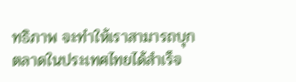ทธิภาพ จะทำให้เราสามารถบุกตลาดในประเทศไทยได้สำเร็จ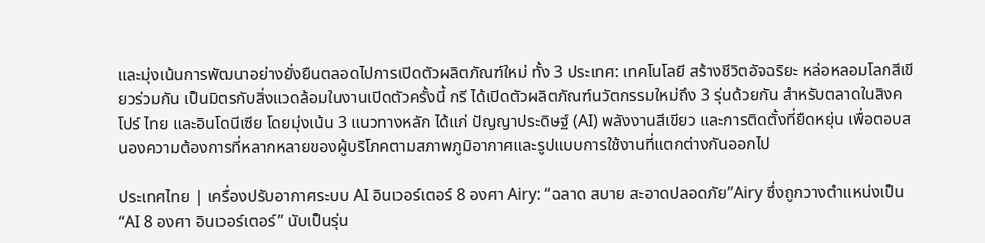และมุ่งเน้นการพัฒนาอย่างยั่งยืนตลอดไปการเปิดตัวผลิตภัณฑ์ใหม่ ทั้ง 3 ประเทศ: เทคโนโลยี สร้างชีวิตอัจฉริยะ หล่อหลอมโลกสีเขียวร่วมกัน เป็นมิตรกับสิ่งแวดล้อมในงานเปิดตัวครั้งนี้ กรี ได้เปิดตัวผลิตภัณฑ์นวัตกรรมใหม่ถึง 3 รุ่นด้วยกัน สำหรับตลาดในสิงคโปร์ ไทย และอินโดนีเซีย โดยมุ่งเน้น 3 แนวทางหลัก ได้แก่ ปัญญาประดิษฐ์ (AI) พลังงานสีเขียว และการติดตั้งที่ยืดหยุ่น เพื่อตอบสนองความต้องการที่หลากหลายของผู้บริโภคตามสภาพภูมิอากาศและรูปแบบการใช้งานที่แตกต่างกันออกไป

ประเทศไทย | เครื่องปรับอากาศระบบ AI อินเวอร์เตอร์ 8 องศา Airy: “ฉลาด สบาย สะอาดปลอดภัย”Airy ซึ่งถูกวางตำแหน่งเป็น “AI 8 องศา อินเวอร์เตอร์” นับเป็นรุ่น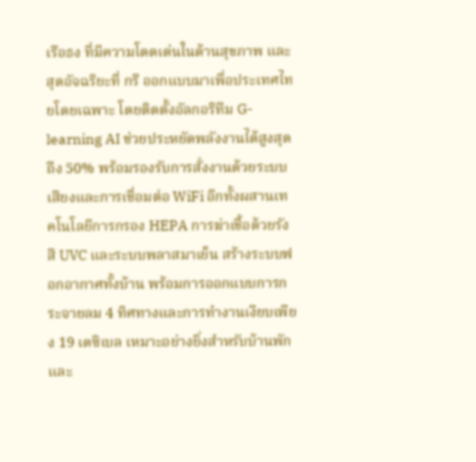เรือธง ที่มีความโดดเด่นในด้านสุขภาพ และสุดอัจฉริยะที่ กรี ออกแบบมาเพื่อประเทศไทยโดยเฉพาะ โดยติดตั้งอัลกอริทึม G-learning AI ช่วยประหยัดพลังงานได้สูงสุดถึง 50% พร้อมรองรับการสั่งงานด้วยระบบเสียงและการเชื่อมต่อ WiFi อีกทั้งผสานเทคโนโลยีการกรอง HEPA การฆ่าเชื้อด้วยรังสี UVC และระบบพลาสมาเย็น สร้างระบบฟอกอากาศทั้งบ้าน พร้อมการออกแบบการกระจายลม 4 ทิศทางและการทำงานเงียบเพียง 19 เดซิเบล เหมาะอย่างยิ่งสำหรับบ้านพักและ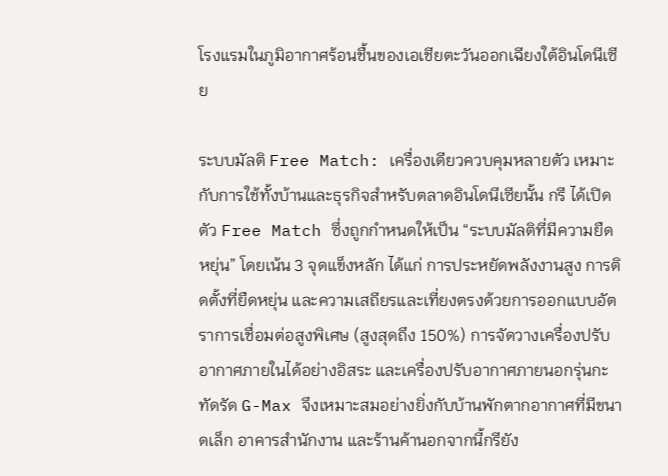โรงแรมในภูมิอากาศร้อนชื้นของเอเชียตะวันออกเฉียงใต้อินโดนีเซีย

ระบบมัลติ Free Match: เครื่องเดียวควบคุมหลายตัว เหมาะกับการใช้ทั้งบ้านและธุรกิจสำหรับตลาดอินโดนีเซียนั้น กรี ได้เปิดตัว Free Match ซึ่งถูกกำหนดให้เป็น “ระบบมัลติที่มีความยืดหยุ่น” โดยเน้น 3 จุดแข็งหลัก ได้แก่ การประหยัดพลังงานสูง การติดตั้งที่ยืดหยุ่น และความเสถียรและเที่ยงตรงด้วยการออกแบบอัตราการเชื่อมต่อสูงพิเศษ (สูงสุดถึง 150%) การจัดวางเครื่องปรับอากาศภายในได้อย่างอิสระ และเครื่องปรับอากาศภายนอกรุ่นกะทัดรัด G-Max จึงเหมาะสมอย่างยิ่งกับบ้านพักตากอากาศที่มีขนาดเล็ก อาคารสำนักงาน และร้านค้านอกจากนี้กรียัง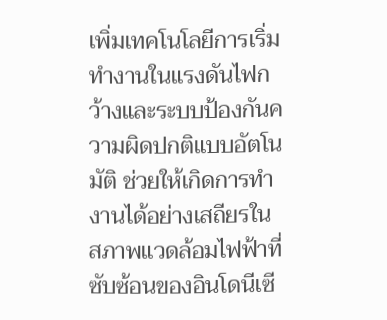เพิ่มเทคโนโลยีการเริ่มทำงานในแรงดันไฟกว้างและระบบป้องกันความผิดปกติแบบอัตโนมัติ ช่วยให้เกิดการทำงานได้อย่างเสถียรในสภาพแวดล้อมไฟฟ้าที่ซับซ้อนของอินโดนีเซี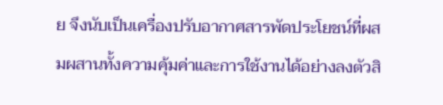ย จึงนับเป็นเครื่องปรับอากาศสารพัดประโยชน์ที่ผสมผสานทั้งความคุ้มค่าและการใช้งานได้อย่างลงตัวสิ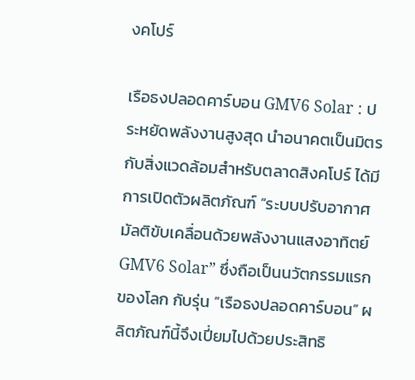งคโปร์

เรือธงปลอดคาร์บอน GMV6 Solar : ประหยัดพลังงานสูงสุด นำอนาคตเป็นมิตรกับสิ่งแวดล้อมสำหรับตลาดสิงคโปร์ ได้มีการเปิดตัวผลิตภัณฑ์ “ระบบปรับอากาศมัลติขับเคลื่อนด้วยพลังงานแสงอาทิตย์ GMV6 Solar” ซึ่งถือเป็นนวัตกรรมแรกของโลก กับรุ่น “เรือธงปลอดคาร์บอน” ผลิตภัณฑ์นี้จึงเปี่ยมไปด้วยประสิทธิ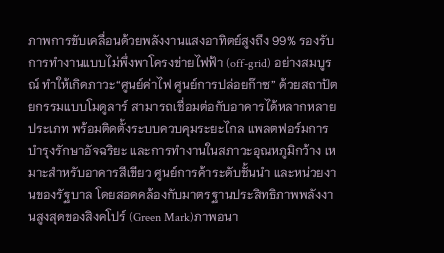ภาพการขับเคลื่อนด้วยพลังงานแสงอาทิตย์สูงถึง 99% รองรับการทำงานแบบไม่พึ่งพาโครงข่ายไฟฟ้า (off-grid) อย่างสมบูรณ์ ทำให้เกิดภาวะ“ศูนย์ค่าไฟ ศูนย์การปล่อยก๊าซ” ด้วยสถาปัตยกรรมแบบโมดูลาร์ สามารถเชื่อมต่อกับอาคารได้หลากหลายประเภท พร้อมติดตั้งระบบควบคุมระยะไกล แพลตฟอร์มการบำรุงรักษาอัจฉริยะ และการทำงานในสภาวะอุณหภูมิกว้าง เหมาะสำหรับอาคารสีเขียว ศูนย์การค้าระดับชั้นนำ และหน่วยงานของรัฐบาล โดยสอดคล้องกับมาตรฐานประสิทธิภาพพลังงานสูงสุดของสิงคโปร์ (Green Mark)ภาพอนา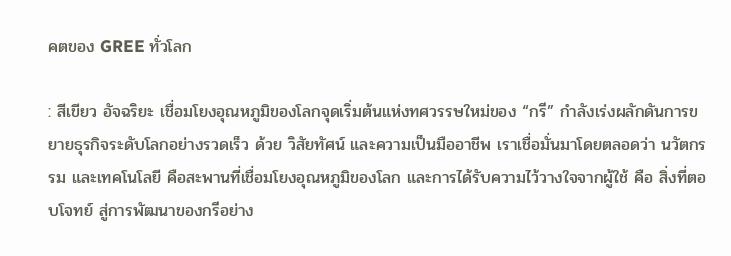คตของ GREE ทั่วโลก

: สีเขียว อัจฉริยะ เชื่อมโยงอุณหภูมิของโลกจุดเริ่มต้นแห่งทศวรรษใหม่ของ “กรี” กำลังเร่งผลักดันการขยายธุรกิจระดับโลกอย่างรวดเร็ว ด้วย วิสัยทัศน์ และความเป็นมืออาชีพ เราเชื่อมั่นมาโดยตลอดว่า นวัตกรรม และเทคโนโลยี คือสะพานที่เชื่อมโยงอุณหภูมิของโลก และการได้รับความไว้วางใจจากผู้ใช้ คือ สิ่งที่ตอบโจทย์ สู่การพัฒนาของกรีอย่าง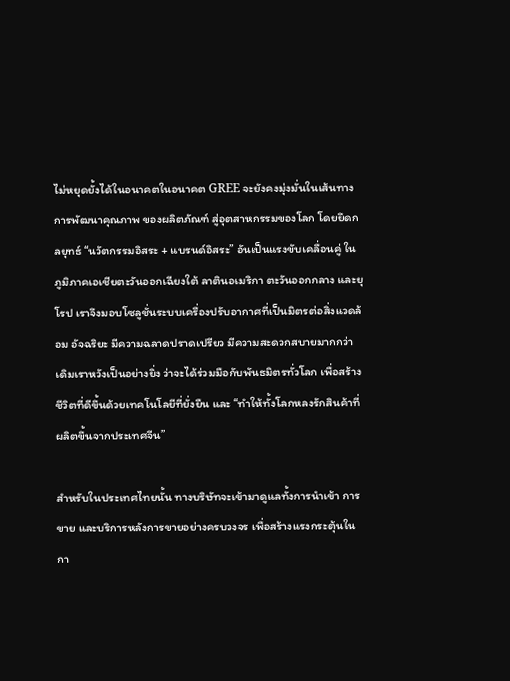ไม่หยุดยั้งได้ในอนาคตในอนาคต GREE จะยังคงมุ่งมั่นในเส้นทางการพัฒนาคุณภาพ ของผลิตภัณฑ์ สู่อุตสาหกรรมของโลก โดยยึดกลยุทธ์ “นวัตกรรมอิสระ + แบรนด์อิสระ” อันเป็นแรงขับเคลื่อนคู่ ในภูมิภาคเอเชียตะวันออกเฉียงใต้ ลาตินอเมริกา ตะวันออกกลาง และยุโรป เราจึงมอบโซลูชั่นระบบเครื่องปรับอากาศที่เป็นมิตรต่อสิ่งแวดล้อม อัจฉริยะ มีความฉลาดปราดเปรียว มีความสะดวกสบายมากกว่าเดิมเราหวังเป็นอย่างยิ่ง ว่าจะได้ร่วมมือกับพันธมิตรทั่วโลก เพื่อสร้างชีวิตที่ดีขึ้นด้วยเทคโนโลยีที่ยั่งยืน และ “ทำให้ทั้งโลกหลงรักสินค้าที่ผลิตขึ้นจากประเทศจีน”

สำหรับในประเทศไทยนั้น ทางบริษัทจะเข้ามาดูแลทั้งการนำเข้า การขาย และบริการหลังการขายอย่างครบวงจร เพื่อสร้างแรงกระตุ้นในกา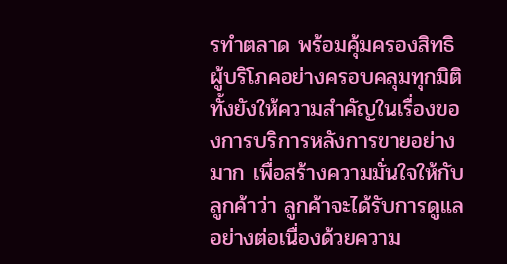รทำตลาด พร้อมคุ้มครองสิทธิผู้บริโภคอย่างครอบคลุมทุกมิติ ทั้งยังให้ความสำคัญในเรื่องของการบริการหลังการขายอย่างมาก เพื่อสร้างความมั่นใจให้กับลูกค้าว่า ลูกค้าจะได้รับการดูแลอย่างต่อเนื่องด้วยความ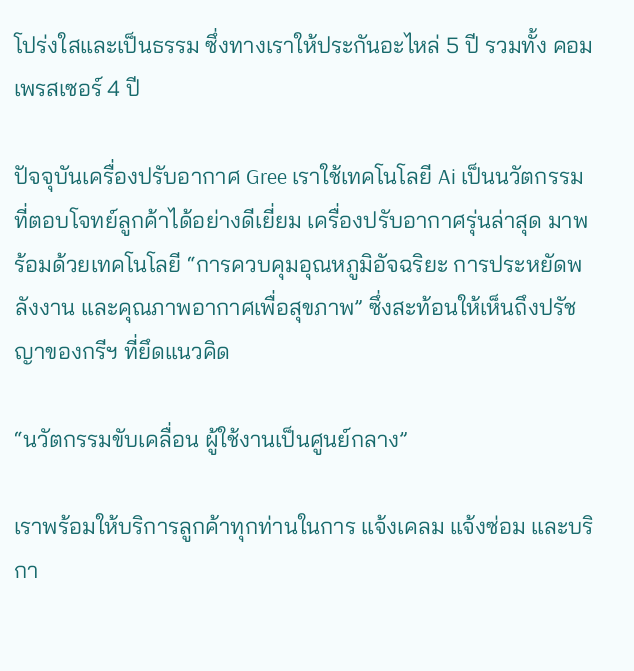โปร่งใสและเป็นธรรม ซึ่งทางเราให้ประกันอะไหล่ 5 ปี รวมทั้ง คอมเพรสเซอร์ 4 ปี

ปัจจุบันเครื่องปรับอากาศ Gree เราใช้เทคโนโลยี Ai เป็นนวัตกรรมที่ตอบโจทย์ลูกค้าได้อย่างดีเยี่ยม เครื่องปรับอากาศรุ่นล่าสุด มาพร้อมด้วยเทคโนโลยี “การควบคุมอุณหภูมิอัจฉริยะ การประหยัดพลังงาน และคุณภาพอากาศเพื่อสุขภาพ” ซึ่งสะท้อนให้เห็นถึงปรัชญาของกรีฯ ที่ยึดแนวคิด

“นวัตกรรมขับเคลื่อน ผู้ใช้งานเป็นศูนย์กลาง”

เราพร้อมให้บริการลูกค้าทุกท่านในการ แจ้งเคลม แจ้งซ่อม และบริกา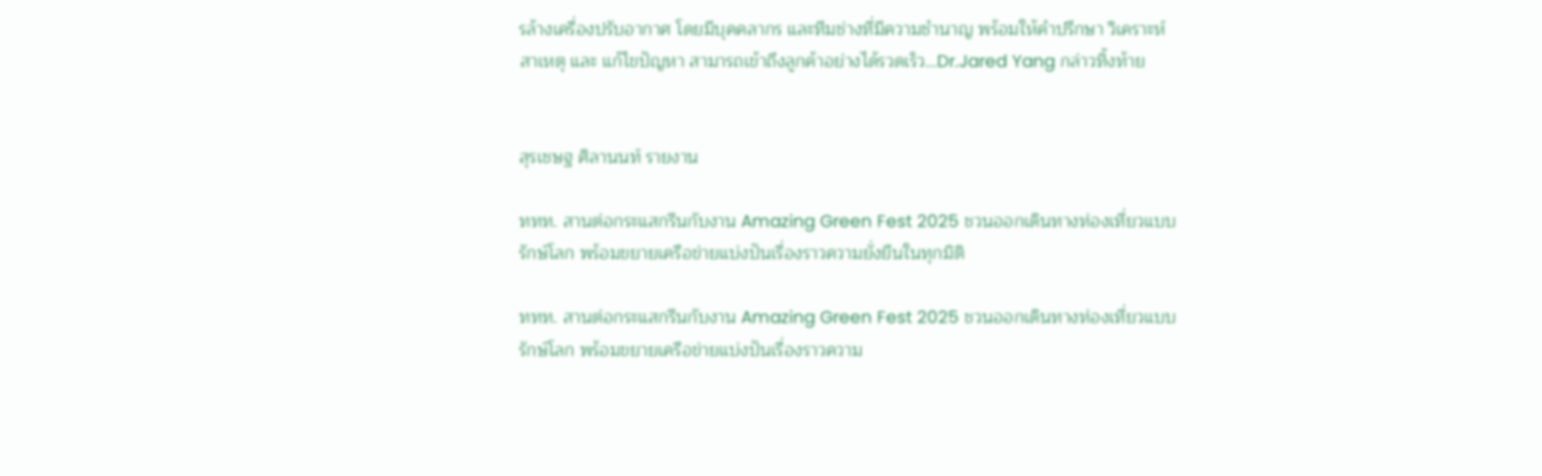รล้างเครื่องปรับอากาศ โดยมีบุคคลากร และทีมช่างที่มีความชำนาญ พร้อมให้คำปรึกษา วิเคราะห์สาเหตุ และ แก้ไขปัญหา สามารถเข้าถึงลูกค้าอย่างได้รวดเร็ว…Dr.Jared Yang กล่าวทิ้งท้าย


สุรเชษฐ ศิลานนท์ รายงาน

ททท. สานต่อกระแสกรีนกับงาน Amazing Green Fest 2025 ชวนออกเดินทางท่องเที่ยวแบบรักษ์โลก พร้อมขยายเครือข่ายแบ่งปันเรื่องราวความยั่งยืนในทุกมิติ

ททท. สานต่อกระแสกรีนกับงาน Amazing Green Fest 2025 ชวนออกเดินทางท่องเที่ยวแบบรักษ์โลก พร้อมขยายเครือข่ายแบ่งปันเรื่องราวความ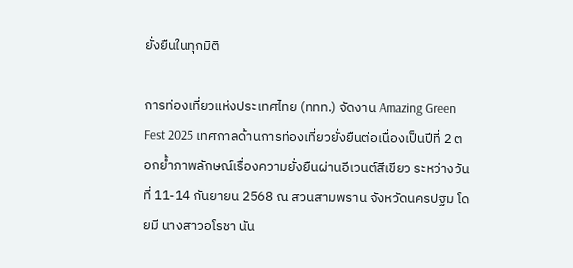ยั่งยืนในทุกมิติ

การท่องเที่ยวแห่งประเทศไทย (ททท.) จัดงาน Amazing Green Fest 2025 เทศกาลด้านการท่องเที่ยวยั่งยืนต่อเนื่องเป็นปีที่ 2 ตอกย้ำภาพลักษณ์เรื่องความยั่งยืนผ่านอีเวนต์สีเขียว ระหว่างวันที่ 11-14 กันยายน 2568 ณ สวนสามพราน จังหวัดนครปฐม โดยมี นางสาวอโรชา นัน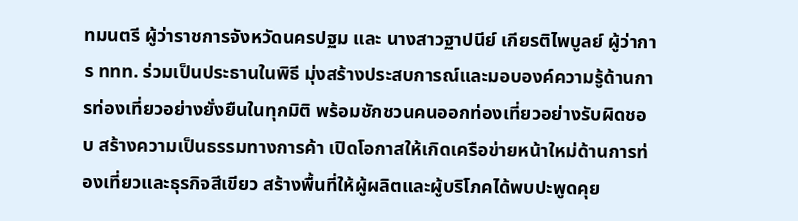ทมนตรี ผู้ว่าราชการจังหวัดนครปฐม และ นางสาวฐาปนีย์ เกียรติไพบูลย์ ผู้ว่าการ ททท. ร่วมเป็นประธานในพิธี มุ่งสร้างประสบการณ์และมอบองค์ความรู้ด้านการท่องเที่ยวอย่างยั่งยืนในทุกมิติ พร้อมชักชวนคนออกท่องเที่ยวอย่างรับผิดชอบ สร้างความเป็นธรรมทางการค้า เปิดโอกาสให้เกิดเครือข่ายหน้าใหม่ด้านการท่องเที่ยวและธุรกิจสีเขียว สร้างพื้นที่ให้ผู้ผลิตและผู้บริโภคได้พบปะพูดคุย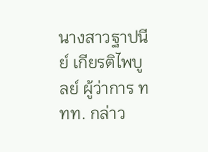นางสาวฐาปนีย์ เกียรติไพบูลย์ ผู้ว่าการ ททท. กล่าว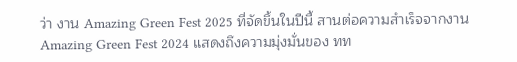ว่า งาน Amazing Green Fest 2025 ที่จัดขึ้นในปีนี้ สานต่อความสำเร็จจากงาน Amazing Green Fest 2024 แสดงถึงความมุ่งมั่นของ ทท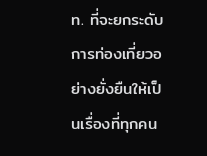ท. ที่จะยกระดับการท่องเที่ยวอย่างยั่งยืนให้เป็นเรื่องที่ทุกคน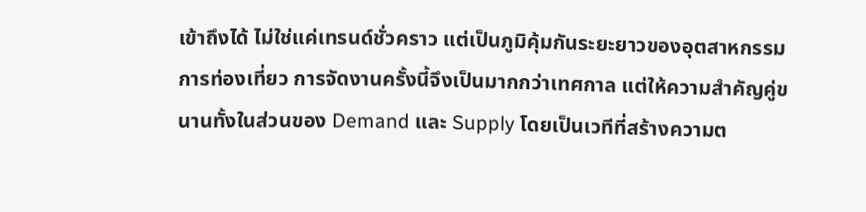เข้าถึงได้ ไม่ใช่แค่เทรนด์ชั่วคราว แต่เป็นภูมิคุ้มกันระยะยาวของอุตสาหกรรมการท่องเที่ยว การจัดงานครั้งนี้จึงเป็นมากกว่าเทศกาล แต่ให้ความสำคัญคู่ขนานทั้งในส่วนของ Demand และ Supply โดยเป็นเวทีที่สร้างความต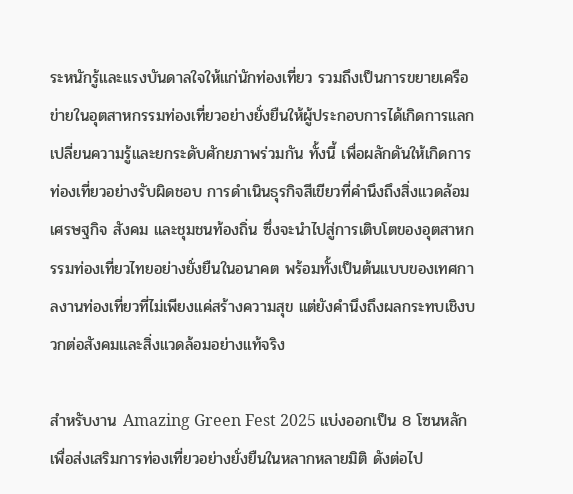ระหนักรู้และแรงบันดาลใจให้แก่นักท่องเที่ยว รวมถึงเป็นการขยายเครือข่ายในอุตสาหกรรมท่องเที่ยวอย่างยั่งยืนให้ผู้ประกอบการได้เกิดการแลกเปลี่ยนความรู้และยกระดับศักยภาพร่วมกัน ทั้งนี้ เพื่อผลักดันให้เกิดการท่องเที่ยวอย่างรับผิดชอบ การดำเนินธุรกิจสีเขียวที่คำนึงถึงสิ่งแวดล้อม เศรษฐกิจ สังคม และชุมชนท้องถิ่น ซึ่งจะนำไปสู่การเติบโตของอุตสาหกรรมท่องเที่ยวไทยอย่างยั่งยืนในอนาคต พร้อมทั้งเป็นต้นแบบของเทศกาลงานท่องเที่ยวที่ไม่เพียงแค่สร้างความสุข แต่ยังคำนึงถึงผลกระทบเชิงบวกต่อสังคมและสิ่งแวดล้อมอย่างแท้จริง

สำหรับงาน Amazing Green Fest 2025 แบ่งออกเป็น 8 โซนหลัก เพื่อส่งเสริมการท่องเที่ยวอย่างยั่งยืนในหลากหลายมิติ ดังต่อไป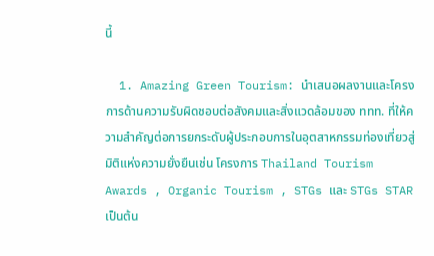นี้

  1. Amazing Green Tourism: นำเสนอผลงานและโครงการด้านความรับผิดชอบต่อสังคมและสิ่งแวดล้อมของ ททท. ที่ให้ความสำคัญต่อการยกระดับผู้ประกอบการในอุตสาหกรรมท่องเที่ยวสู่มิติแห่งความยั่งยืนเช่น โครงการ Thailand Tourism Awards , Organic Tourism , STGs และ STGs STAR เป็นต้น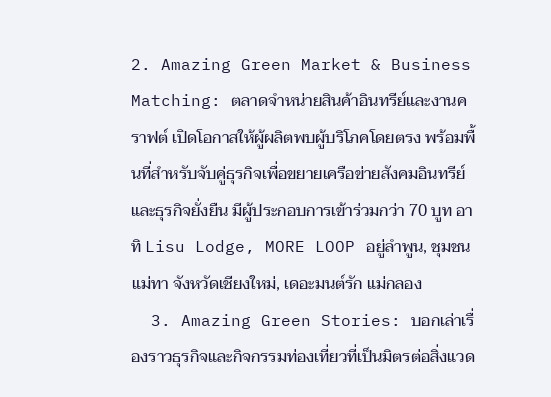2. Amazing Green Market & Business Matching: ตลาดจำหน่ายสินค้าอินทรีย์และงานคราฟต์ เปิดโอกาสให้ผู้ผลิตพบผู้บริโภคโดยตรง พร้อมพื้นที่สำหรับจับคู่ธุรกิจเพื่อขยายเครือข่ายสังคมอินทรีย์และธุรกิจยั่งยืน มีผู้ประกอบการเข้าร่วมกว่า 70 บูท อาทิ Lisu Lodge, MORE LOOP อยู่ลำพูน, ชุมชนแม่ทา จังหวัดเชียงใหม่, เดอะมนต์รัก แม่กลอง
  3. Amazing Green Stories: บอกเล่าเรื่องราวธุรกิจและกิจกรรมท่องเที่ยวที่เป็นมิตรต่อสิ่งแวด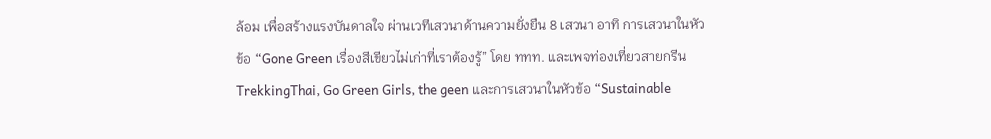ล้อม เพื่อสร้างแรงบันดาลใจ ผ่านเวทีเสวนาด้านความยั่งยืน 8 เสวนา อาทิ การเสวนาในหัวข้อ “Gone Green เรื่องสีเขียวไม่เก่าที่เราต้องรู้” โดย ททท. และเพจท่องเที่ยวสายกรีน TrekkingThai, Go Green Girls, the geen และการเสวนาในหัวข้อ “Sustainable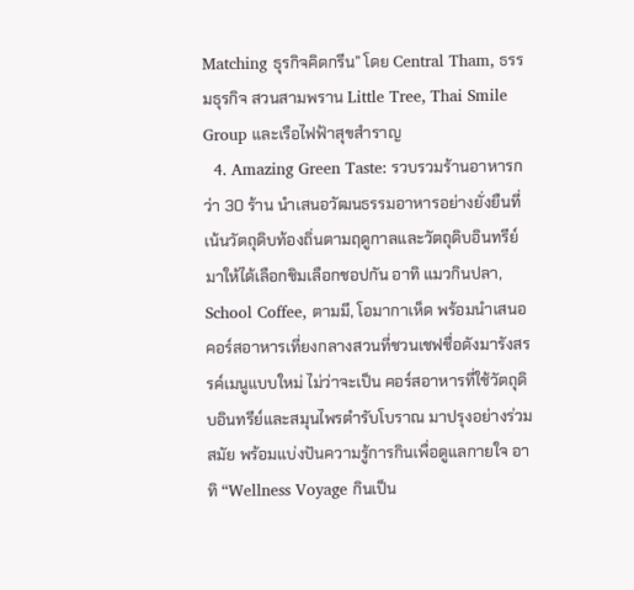Matching ธุรกิจคิดกรีน” โดย Central Tham, ธรรมธุรกิจ สวนสามพราน Little Tree, Thai Smile Group และเรือไฟฟ้าสุขสำราญ
  4. Amazing Green Taste: รวบรวมร้านอาหารกว่า 30 ร้าน นำเสนอวัฒนธรรมอาหารอย่างยั่งยืนที่เน้นวัตถุดิบท้องถิ่นตามฤดูกาลและวัตถุดิบอินทรีย์มาให้ได้เลือกชิมเลือกชอปกัน อาทิ แมวกินปลา, School Coffee, ตามมี, โอมากาเห็ด พร้อมนำเสนอคอร์สอาหารเที่ยงกลางสวนที่ชวนเชฟชื่อดังมารังสรรค์เมนูแบบใหม่ ไม่ว่าจะเป็น คอร์สอาหารที่ใช้วัตถุดิบอินทรีย์และสมุนไพรตำรับโบราณ มาปรุงอย่างร่วมสมัย พร้อมแบ่งปันความรู้การกินเพื่อดูแลกายใจ อาทิ “Wellness Voyage กินเป็น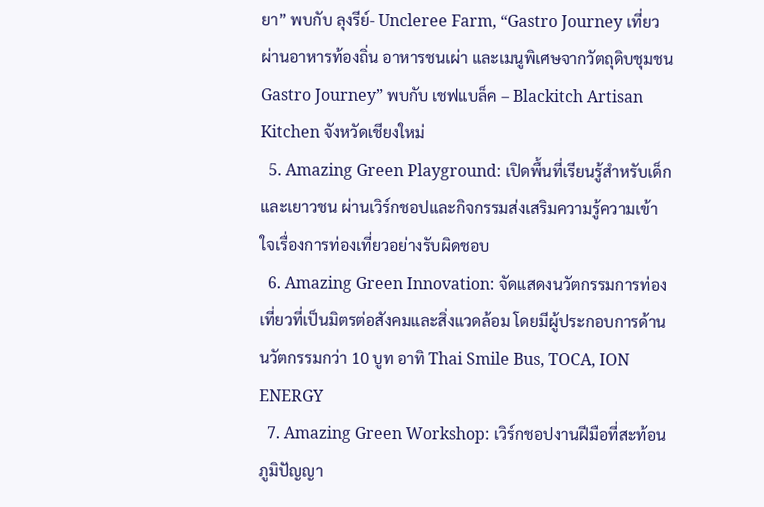ยา” พบกับ ลุงรีย์- Uncleree Farm, “Gastro Journey เที่ยวผ่านอาหารท้องถิ่น อาหารชนเผ่า และเมนูพิเศษจากวัตถุดิบชุมชน Gastro Journey” พบกับ เชฟแบล็ค – Blackitch Artisan Kitchen จังหวัดเชียงใหม่
  5. Amazing Green Playground: เปิดพื้นที่เรียนรู้สำหรับเด็กและเยาวชน ผ่านเวิร์กชอปและกิจกรรมส่งเสริมความรู้ความเข้าใจเรื่องการท่องเที่ยวอย่างรับผิดชอบ
  6. Amazing Green Innovation: จัดแสดงนวัตกรรมการท่องเที่ยวที่เป็นมิตรต่อสังคมและสิ่งแวดล้อม โดยมีผู้ประกอบการด้านนวัตกรรมกว่า 10 บูท อาทิ Thai Smile Bus, TOCA, ION ENERGY
  7. Amazing Green Workshop: เวิร์กชอปงานฝีมือที่สะท้อนภูมิปัญญา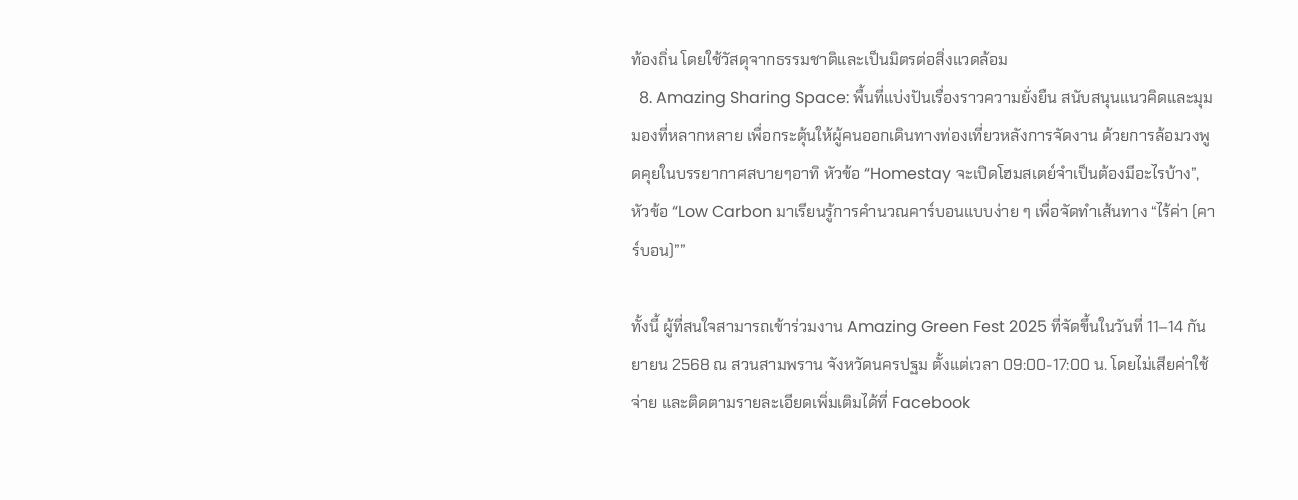ท้องถิ่น โดยใช้วัสดุจากธรรมชาติและเป็นมิตรต่อสิ่งแวดล้อม
  8. Amazing Sharing Space: พื้นที่แบ่งปันเรื่องราวความยั่งยืน สนับสนุนแนวคิดและมุมมองที่หลากหลาย เพื่อกระตุ้นให้ผู้คนออกเดินทางท่องเที่ยวหลังการจัดงาน ด้วยการล้อมวงพูดคุยในบรรยากาศสบายๆอาทิ หัวข้อ “Homestay จะเปิดโฮมสเตย์จำเป็นต้องมีอะไรบ้าง”, หัวข้อ “Low Carbon มาเรียนรู้การคำนวณคาร์บอนแบบง่าย ๆ เพื่อจัดทำเส้นทาง “ไร้ค่า (คาร์บอน)””

ทั้งนี้ ผู้ที่สนใจสามารถเข้าร่วมงาน Amazing Green Fest 2025 ที่จัดขึ้นในวันที่ 11–14 กันยายน 2568 ณ สวนสามพราน จังหวัดนครปฐม ตั้งแต่เวลา 09:00-17:00 น. โดยไม่เสียค่าใช้จ่าย และติดตามรายละเอียดเพิ่มเติมได้ที่ Facebook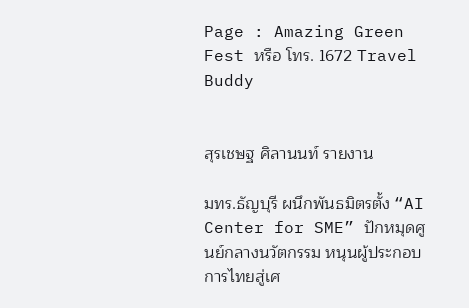Page : Amazing Green Fest หรือ โทร. 1672 Travel Buddy


สุรเชษฐ ศิลานนท์ รายงาน

มทร.ธัญบุรี ผนึกพันธมิตรตั้ง “AI Center for SME” ปักหมุดศูนย์กลางนวัตกรรม หนุนผู้ประกอบการไทยสู่เศ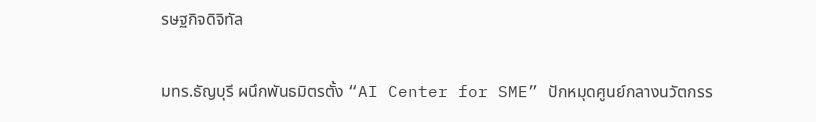รษฐกิจดิจิทัล

มทร.ธัญบุรี ผนึกพันธมิตรตั้ง “AI Center for SME” ปักหมุดศูนย์กลางนวัตกรร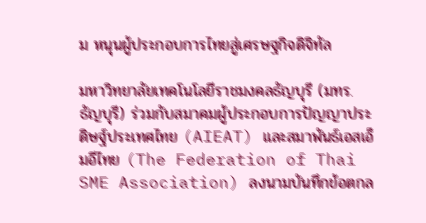ม หนุนผู้ประกอบการไทยสู่เศรษฐกิจดิจิทัล

มหาวิทยาลัยเทคโนโลยีราชมงคลธัญบุรี (มทร.ธัญบุรี) ร่วมกับสมาคมผู้ประกอบการปัญญาประดิษฐ์ประเทศไทย (AIEAT) และสมาพันธ์เอสเอ็มอีไทย (The Federation of Thai SME Association) ลงนามบันทึกข้อตกล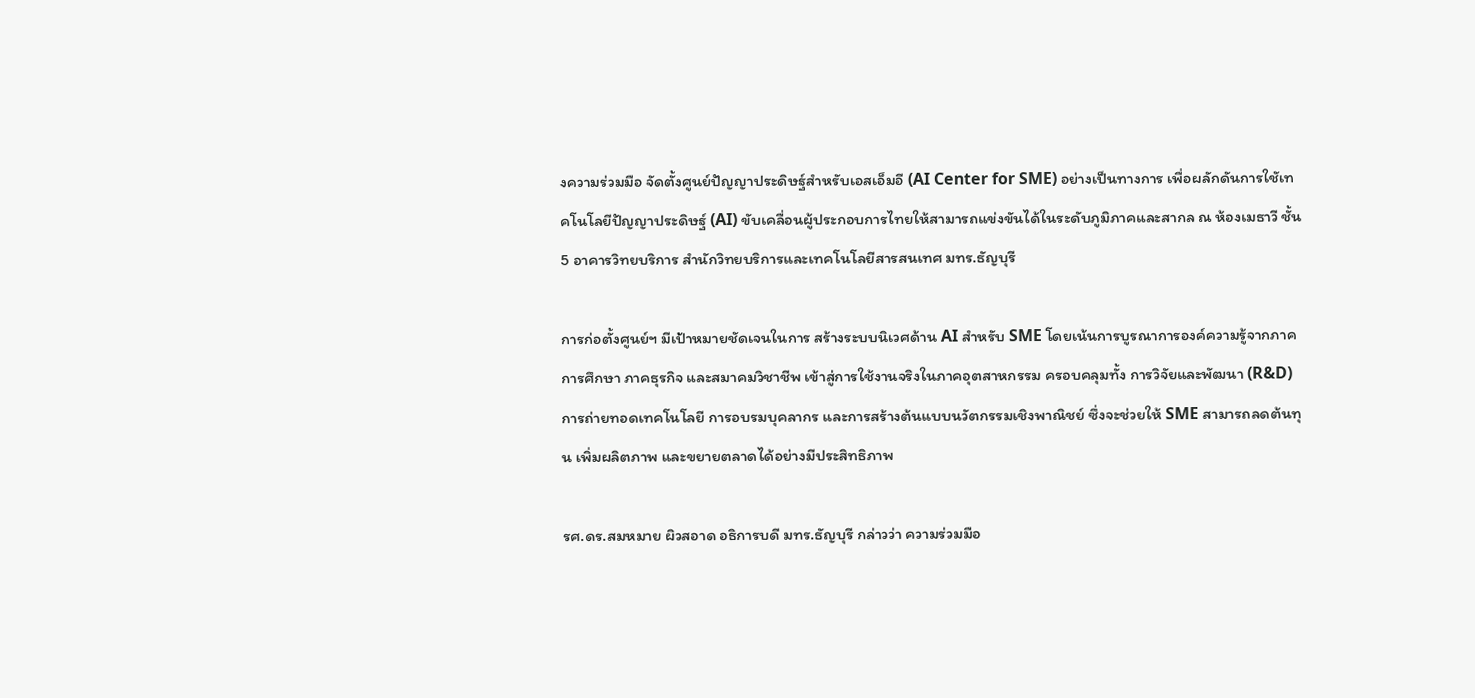งความร่วมมือ จัดตั้งศูนย์ปัญญาประดิษฐ์สำหรับเอสเอ็มอี (AI Center for SME) อย่างเป็นทางการ เพื่อผลักดันการใชัเทคโนโลยีปัญญาประดิษฐ์ (AI) ขับเคลื่อนผู้ประกอบการไทยให้สามารถแข่งขันได้ในระดับภูมิภาคและสากล ณ ห้องเมธาวี ชั้น 5 อาคารวิทยบริการ สำนักวิทยบริการและเทคโนโลยีสารสนเทศ มทร.ธัญบุรี

การก่อตั้งศูนย์ฯ มีเป้าหมายชัดเจนในการ สร้างระบบนิเวศด้าน AI สำหรับ SME โดยเน้นการบูรณาการองค์ความรู้จากภาคการศึกษา ภาคธุรกิจ และสมาคมวิชาชีพ เข้าสู่การใช้งานจริงในภาคอุตสาหกรรม ครอบคลุมทั้ง การวิจัยและพัฒนา (R&D) การถ่ายทอดเทคโนโลยี การอบรมบุคลากร และการสร้างต้นแบบนวัตกรรมเชิงพาณิชย์ ซึ่งจะช่วยให้ SME สามารถลดต้นทุน เพิ่มผลิตภาพ และขยายตลาดได้อย่างมีประสิทธิภาพ

รศ.ดร.สมหมาย ผิวสอาด อธิการบดี มทร.ธัญบุรี กล่าวว่า ความร่วมมือ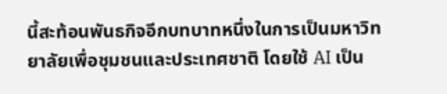นี้สะท้อนพันธกิจอีกบทบาทหนึ่งในการเป็นมหาวิทยาลัยเพื่อชุมชนและประเทศชาติ โดยใช้ AI เป็น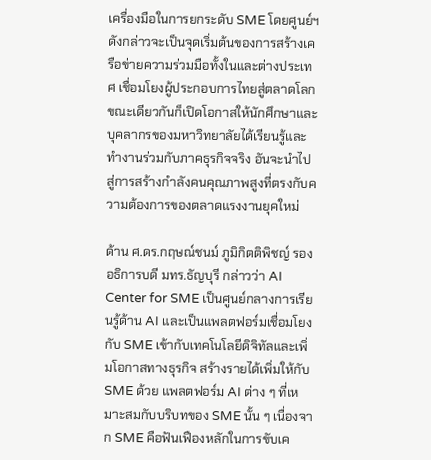เครื่องมือในการยกระดับ SME โดยศูนย์ฯดังกล่าวจะเป็นจุดเริ่มต้นของการสร้างเครือข่ายความร่วมมือทั้งในและต่างประเทศ เชื่อมโยงผู้ประกอบการไทยสู่ตลาดโลก ขณะเดียวกันก็เปิดโอกาสให้นักศึกษาและบุคลากรของมหาวิทยาลัยได้เรียนรู้และทำงานร่วมกับภาคธุรกิจจริง อันจะนำไปสู่การสร้างกำลังคนคุณภาพสูงที่ตรงกับความต้องการของตลาดแรงงานยุคใหม่

ด้าน ศ.ดร.กฤษณ์ชนม์ ภูมิกิตติพิชญ์ รองอธิการบดี มทร.ธัญบุรี กล่าวว่า AI Center for SME เป็นศูนย์กลางการเรียนรู้ด้าน AI และเป็นแพลตฟอร์มเชื่อมโยงกับ SME เข้ากับเทคโนโลยีดิจิทัลและเพิ่มโอกาสทางธุรกิจ สร้างรายได้เพิ่มให้กับ SME ด้วย แพลตฟอร์ม AI ต่าง ๆ ที่เหมาะสมกับบริบทของ SME นั้น ๆ เนื่องจาก SME คือฟันเฟืองหลักในการขับเค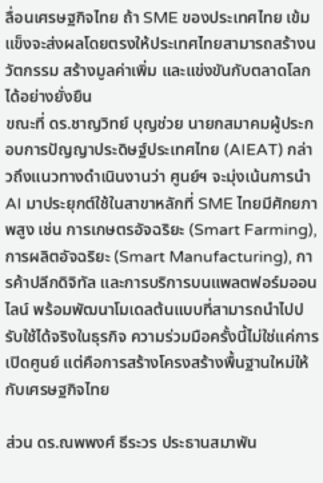ลื่อนเศรษฐกิจไทย ถ้า SME ของประเทศไทย เข้มแข็งจะส่งผลโดยตรงให้ประเทศไทยสามารถสร้างนวัตกรรม สร้างมูลค่าเพิ่ม และแข่งขันกับตลาดโลกได้อย่างยั่งยืน
ขณะที่ ดร.ชาญวิทย์ บุญช่วย นายกสมาคมผู้ประกอบการปัญญาประดิษฐ์ประเทศไทย (AIEAT) กล่าวถึงแนวทางดำเนินงานว่า ศูนย์ฯ จะมุ่งเน้นการนำ AI มาประยุกต์ใช้ในสาขาหลักที่ SME ไทยมีศักยภาพสูง เช่น การเกษตรอัจฉริยะ (Smart Farming), การผลิตอัจฉริยะ (Smart Manufacturing), การค้าปลีกดิจิทัล และการบริการบนแพลตฟอร์มออนไลน์ พร้อมพัฒนาโมเดลต้นแบบที่สามารถนำไปปรับใช้ได้จริงในธุรกิจ ความร่วมมือครั้งนี้ไม่ใช่แค่การเปิดศูนย์ แต่คือการสร้างโครงสร้างพื้นฐานใหม่ให้กับเศรษฐกิจไทย

ส่วน ดร.ณพพงศ์ ธีระวร ประธานสมาพัน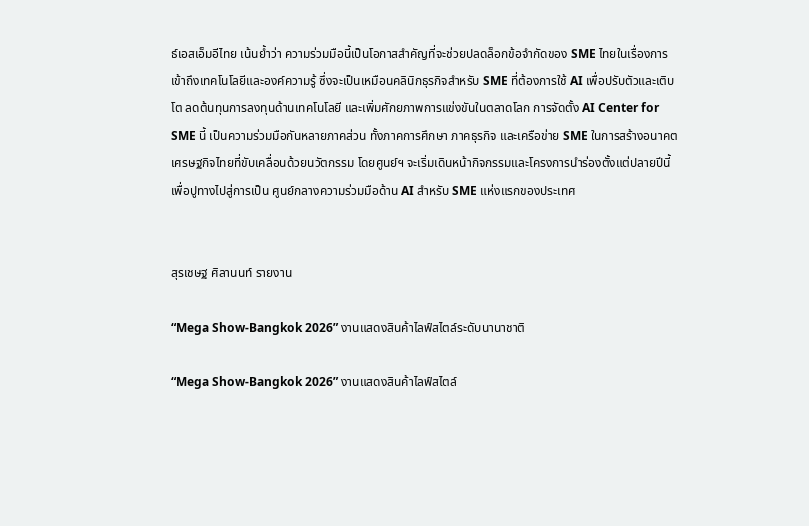ธ์เอสเอ็มอีไทย เน้นย้ำว่า ความร่วมมือนี้เป็นโอกาสสำคัญที่จะช่วยปลดล็อกข้อจำกัดของ SME ไทยในเรื่องการเข้าถึงเทคโนโลยีและองค์ความรู้ ซึ่งจะเป็นเหมือนคลินิกธุรกิจสำหรับ SME ที่ต้องการใช้ AI เพื่อปรับตัวและเติบโต ลดต้นทุนการลงทุนด้านเทคโนโลยี และเพิ่มศักยภาพการแข่งขันในตลาดโลก การจัดตั้ง AI Center for SME นี้ เป็นความร่วมมือกันหลายภาคส่วน ทั้งภาคการศึกษา ภาคธุรกิจ และเครือข่าย SME ในการสร้างอนาคตเศรษฐกิจไทยที่ขับเคลื่อนด้วยนวัตกรรม โดยศูนย์ฯ จะเริ่มเดินหน้ากิจกรรมและโครงการนำร่องตั้งแต่ปลายปีนี้ เพื่อปูทางไปสู่การเป็น ศูนย์กลางความร่วมมือด้าน AI สำหรับ SME แห่งแรกของประเทศ


สุรเชษฐ ศิลานนท์ รายงาน

“Mega Show-Bangkok 2026” งานแสดงสินค้าไลฟ์สไตล์ระดับนานาชาติ

“Mega Show-Bangkok 2026” งานแสดงสินค้าไลฟ์สไตล์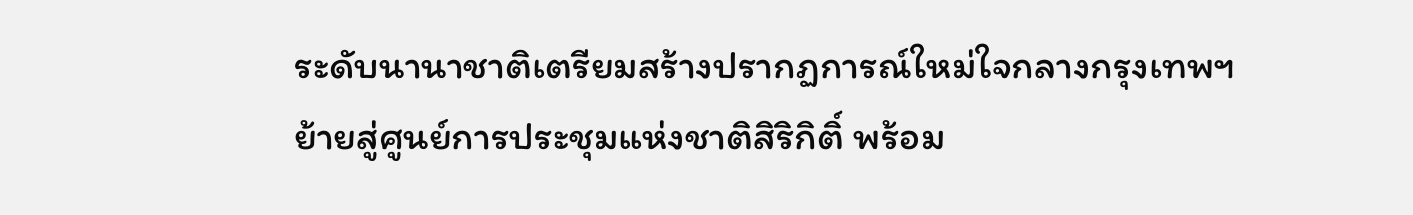ระดับนานาชาติเตรียมสร้างปรากฏการณ์ใหม่ใจกลางกรุงเทพฯ ย้ายสู่ศูนย์การประชุมแห่งชาติสิริกิติ์ พร้อม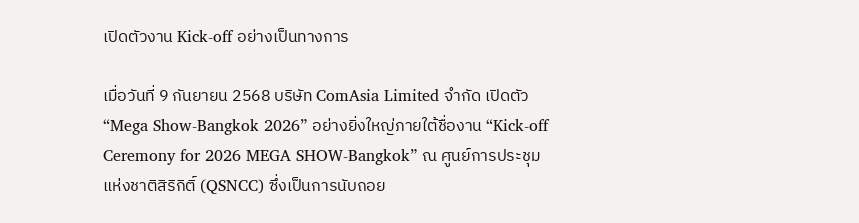เปิดตัวงาน Kick-off อย่างเป็นทางการ

เมื่อวันที่ 9 กันยายน 2568 บริษัท ComAsia Limited จำกัด เปิดตัว“Mega Show-Bangkok 2026” อย่างยิ่งใหญ่ภายใต้ชื่องาน “Kick-off Ceremony for 2026 MEGA SHOW-Bangkok” ณ ศูนย์การประชุมแห่งชาติสิริกิติ์ (QSNCC) ซึ่งเป็นการนับถอย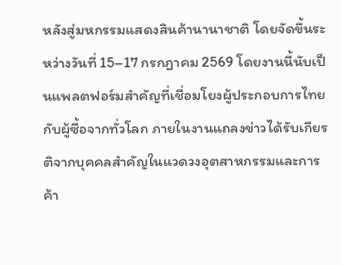หลังสู่มหกรรมแสดงสินค้านานาชาติ โดยจัดขึ้นระหว่างวันที่ 15–17 กรกฎาคม 2569 โดยงานนี้นับเป็นแพลตฟอร์มสำคัญที่เชื่อมโยงผู้ประกอบการไทยกับผู้ซื้อจากทั่วโลก ภายในงานแถลงข่าวได้รับเกียรติจากบุคคลสำคัญในแวดวงอุตสาหกรรมและการค้า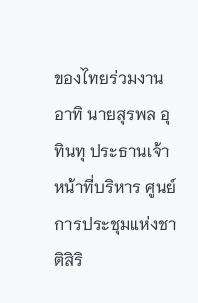ของไทยร่วมงาน อาทิ นายสุรพล อุทินทุ ประธานเจ้าหน้าที่บริหาร ศูนย์การประชุมแห่งชาติสิริ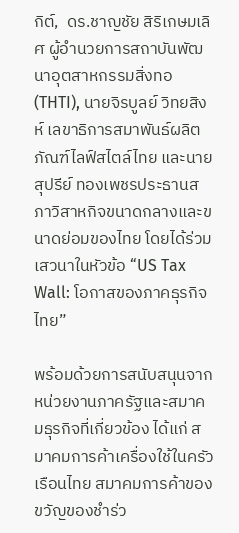กิต์,  ดร.ชาญชัย สิริเกษมเลิศ ผู้อำนวยการสถาบันพัฒนาอุตสาหกรรมสิ่งทอ (THTI), นายจิรบูลย์ วิทยสิงห์ เลขาธิการสมาพันธ์ผลิตภัณฑ์ไลฟ์สไตล์ไทย และนายสุปรีย์ ทองเพชรประธานสภาวิสาหกิจขนาดกลางและขนาดย่อมของไทย โดยได้ร่วมเสวนาในหัวข้อ “US Tax Wall: โอกาสของภาคธุรกิจไทย”

พร้อมด้วยการสนับสนุนจากหน่วยงานภาครัฐและสมาคมธุรกิจที่เกี่ยวข้อง ได้แก่ สมาคมการค้าเครื่องใช้ในครัวเรือนไทย สมาคมการค้าของขวัญของชำร่ว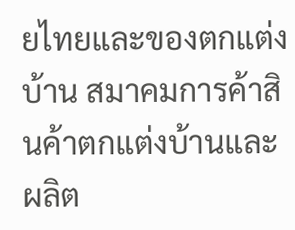ยไทยและของตกแต่งบ้าน สมาคมการค้าสินค้าตกแต่งบ้านและผลิต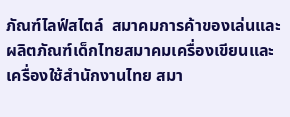ภัณฑ์ไลฟ์สไตล์  สมาคมการค้าของเล่นและผลิตภัณฑ์เด็กไทยสมาคมเครื่องเขียนและเครื่องใช้สำนักงานไทย สมา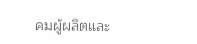คมผู้ผลิตและ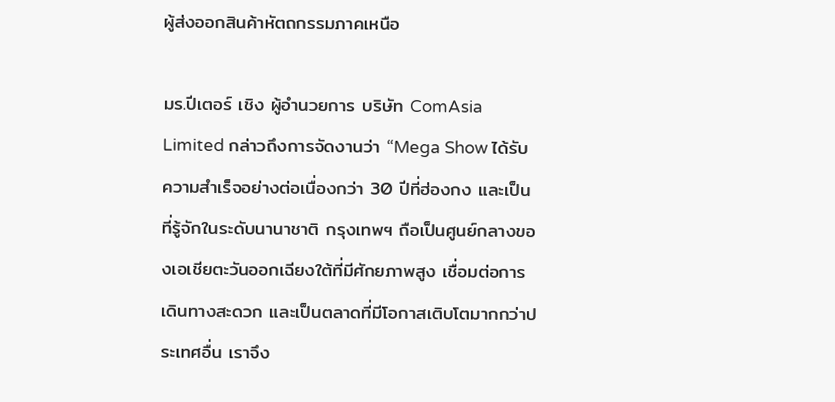ผู้ส่งออกสินค้าหัตถกรรมภาคเหนือ

มร.ปีเตอร์ เชิง ผู้อำนวยการ บริษัท ComAsia Limited กล่าวถึงการจัดงานว่า “Mega Show ได้รับความสำเร็จอย่างต่อเนื่องกว่า 30 ปีที่ฮ่องกง และเป็นที่รู้จักในระดับนานาชาติ กรุงเทพฯ ถือเป็นศูนย์กลางของเอเชียตะวันออกเฉียงใต้ที่มีศักยภาพสูง เชื่อมต่อการเดินทางสะดวก และเป็นตลาดที่มีโอกาสเติบโตมากกว่าประเทศอื่น เราจึง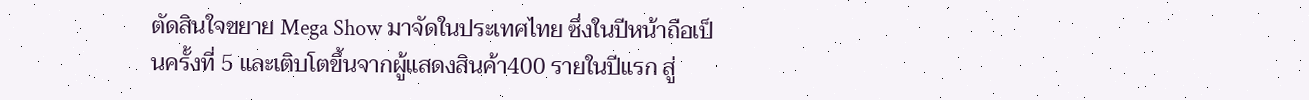ตัดสินใจขยาย Mega Show มาจัดในประเทศไทย ซึ่งในปีหน้าถือเป็นครั้งที่ 5 และเติบโตขึ้นจากผู้แสดงสินค้า400 รายในปีแรก สู่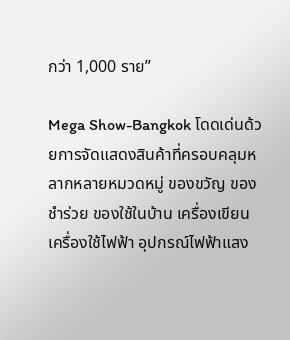กว่า 1,000 ราย”

Mega Show-Bangkok โดดเด่นด้วยการจัดแสดงสินค้าที่ครอบคลุมหลากหลายหมวดหมู่ ของขวัญ ของชำร่วย ของใช้ในบ้าน เครื่องเขียนเครื่องใช้ไฟฟ้า อุปกรณ์ไฟฟ้าแสง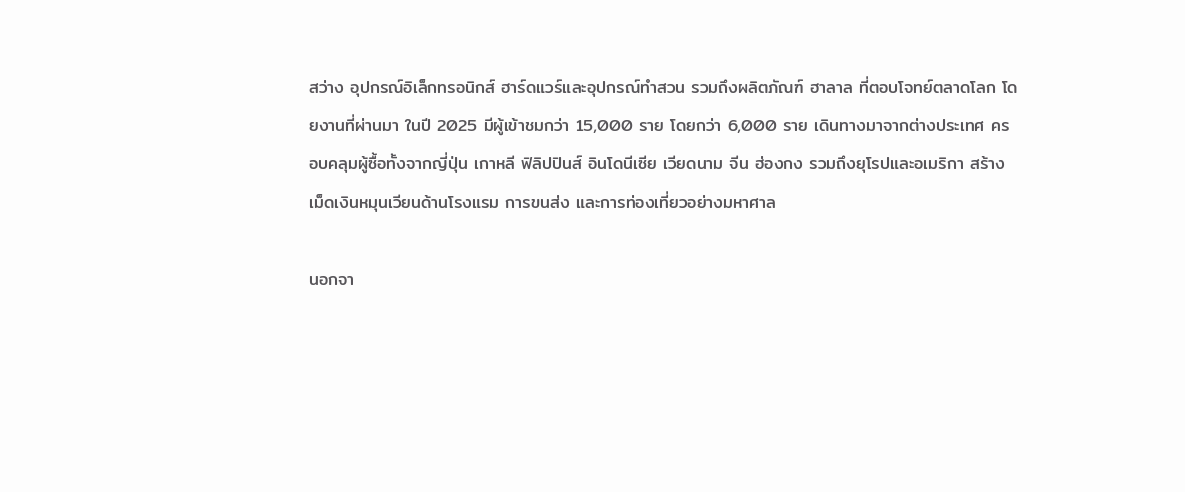สว่าง อุปกรณ์อิเล็กทรอนิกส์ ฮาร์ดแวร์และอุปกรณ์ทำสวน รวมถึงผลิตภัณฑ์ ฮาลาล ที่ตอบโจทย์ตลาดโลก โดยงานที่ผ่านมา ในปี 2025 มีผู้เข้าชมกว่า 15,000 ราย โดยกว่า 6,000 ราย เดินทางมาจากต่างประเทศ ครอบคลุมผู้ซื้อทั้งจากญี่ปุ่น เกาหลี ฟิลิปปินส์ อินโดนีเซีย เวียดนาม จีน ฮ่องกง รวมถึงยุโรปและอเมริกา สร้างเม็ดเงินหมุนเวียนด้านโรงแรม การขนส่ง และการท่องเที่ยวอย่างมหาศาล

นอกจา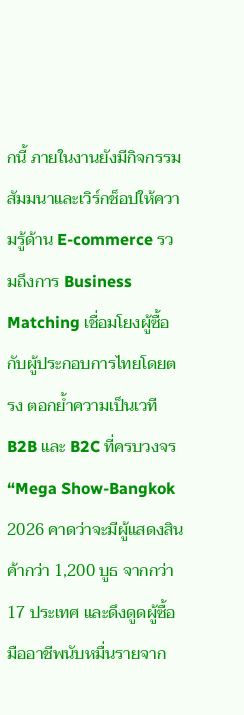กนี้ ภายในงานยังมีกิจกรรมสัมมนาและเวิร์กช็อปให้ความรู้ด้าน E-commerce รวมถึงการ Business Matching เชื่อมโยงผู้ซื้อกับผู้ประกอบการไทยโดยตรง ตอกย้ำความเป็นเวที B2B และ B2C ที่ครบวงจร “Mega Show-Bangkok 2026 คาดว่าจะมีผู้แสดงสินค้ากว่า 1,200 บูธ จากกว่า 17 ประเทศ และดึงดูดผู้ซื้อมืออาชีพนับหมื่นรายจาก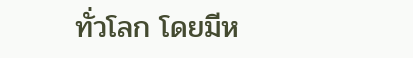ทั่วโลก โดยมีห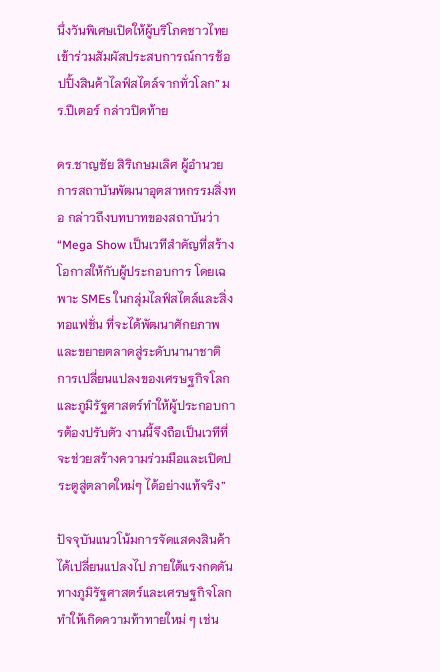นึ่งวันพิเศษเปิดให้ผู้บริโภคชาวไทยเข้าร่วมสัมผัสประสบการณ์การช้อปปิ้งสินค้าไลฟ์สไตล์จากทั่วโลก” มร.ปีเตอร์ กล่าวปิดท้าย

ดร.ชาญชัย สิริเกษมเลิศ ผู้อำนวยการสถาบันพัฒนาอุตสาหกรรมสิ่งทอ กล่าวถึงบทบาทของสถาบันว่า “Mega Show เป็นเวทีสำคัญที่สร้างโอกาสให้กับผู้ประกอบการ โดยเฉพาะ SMEs ในกลุ่มไลฟ์สไตล์และสิ่งทอแฟชั่น ที่จะได้พัฒนาศักยภาพและขยายตลาดสู่ระดับนานาชาติ การเปลี่ยนแปลงของเศรษฐกิจโลกและภูมิรัฐศาสตร์ทำให้ผู้ประกอบการต้องปรับตัว งานนี้จึงถือเป็นเวทีที่จะช่วยสร้างความร่วมมือและเปิดประตูสู่ตลาดใหม่ๆ ได้อย่างแท้จริง”

ปัจจุบันแนวโน้มการจัดแสดงสินค้าได้เปลี่ยนแปลงไป ภายใต้แรงกดดันทางภูมิรัฐศาสตร์และเศรษฐกิจโลก ทำให้เกิดความท้าทายใหม่ ๆ เช่น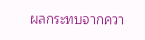ผลกระทบจากควา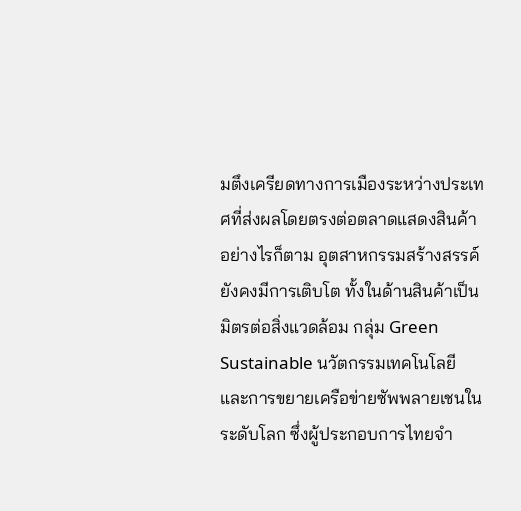มตึงเครียดทางการเมืองระหว่างประเทศที่ส่งผลโดยตรงต่อตลาดแสดงสินค้า อย่างไรก็ตาม อุตสาหกรรมสร้างสรรค์ยังคงมีการเติบโต ทั้งในด้านสินค้าเป็นมิตรต่อสิ่งแวดล้อม กลุ่ม Green Sustainable นวัตกรรมเทคโนโลยี และการขยายเครือข่ายซัพพลายเชนในระดับโลก ซึ่งผู้ประกอบการไทยจำ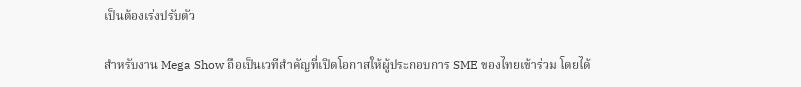เป็นต้องเร่งปรับตัว

สำหรับงาน Mega Show ถือเป็นเวทีสำคัญที่เปิดโอกาสให้ผู้ประกอบการ SME ของไทยเข้าร่วม โดยได้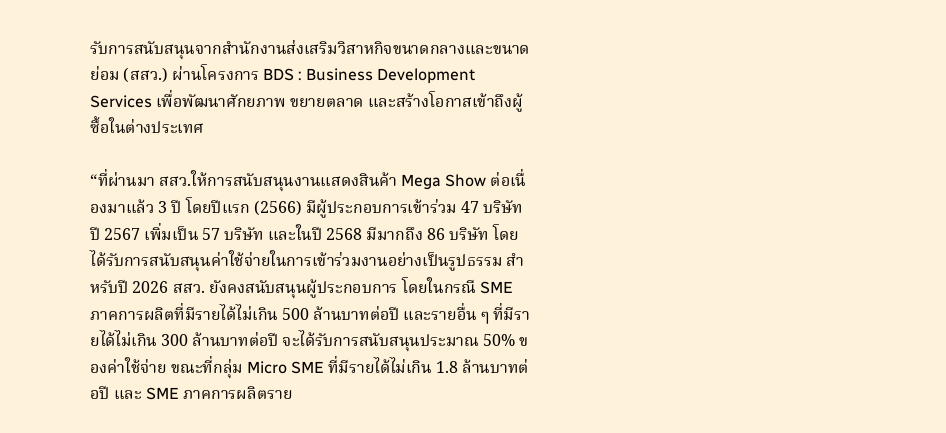รับการสนับสนุนจากสำนักงานส่งเสริมวิสาหกิจขนาดกลางและขนาดย่อม (สสว.) ผ่านโครงการ BDS : Business Development Services เพื่อพัฒนาศักยภาพ ขยายตลาด และสร้างโอกาสเข้าถึงผู้ซื้อในต่างประเทศ

“ที่ผ่านมา สสว.ให้การสนับสนุนงานแสดงสินค้า Mega Show ต่อเนื่องมาแล้ว 3 ปี โดยปีแรก (2566) มีผู้ประกอบการเข้าร่วม 47 บริษัท ปี 2567 เพิ่มเป็น 57 บริษัท และในปี 2568 มีมากถึง 86 บริษัท โดยได้รับการสนับสนุนค่าใช้จ่ายในการเข้าร่วมงานอย่างเป็นรูปธรรม สำหรับปี 2026 สสว. ยังคงสนับสนุนผู้ประกอบการ โดยในกรณี SME ภาคการผลิตที่มีรายได้ไม่เกิน 500 ล้านบาทต่อปี และรายอื่น ๆ ที่มีรายได้ไม่เกิน 300 ล้านบาทต่อปี จะได้รับการสนับสนุนประมาณ 50% ของค่าใช้จ่าย ขณะที่กลุ่ม Micro SME ที่มีรายได้ไม่เกิน 1.8 ล้านบาทต่อปี และ SME ภาคการผลิตราย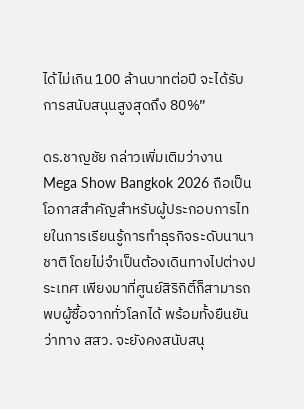ได้ไม่เกิน 100 ล้านบาทต่อปี จะได้รับการสนับสนุนสูงสุดถึง 80%”

ดร.ชาญชัย กล่าวเพิ่มเติมว่างาน Mega Show Bangkok 2026 ถือเป็นโอกาสสำคัญสำหรับผู้ประกอบการไทยในการเรียนรู้การทำธุรกิจระดับนานาชาติ โดยไม่จำเป็นต้องเดินทางไปต่างประเทศ เพียงมาที่ศูนย์สิริกิติ์ก็สามารถพบผู้ซื้อจากทั่วโลกได้ พร้อมทั้งยืนยันว่าทาง สสว. จะยังคงสนับสนุ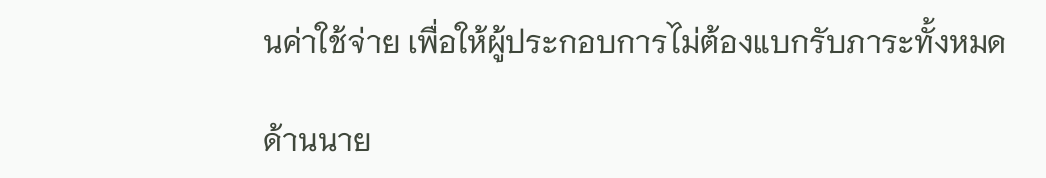นค่าใช้จ่าย เพื่อให้ผู้ประกอบการไม่ต้องแบกรับภาระทั้งหมด

ด้านนาย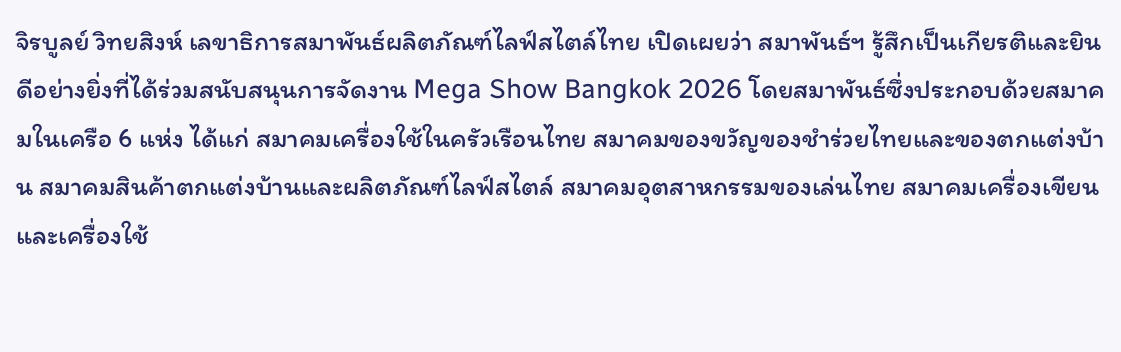จิรบูลย์ วิทยสิงห์ เลขาธิการสมาพันธ์ผลิตภัณฑ์ไลฟ์สไตล์ไทย เปิดเผยว่า สมาพันธ์ฯ รู้สึกเป็นเกียรติและยินดีอย่างยิ่งที่ได้ร่วมสนับสนุนการจัดงาน Mega Show Bangkok 2026 โดยสมาพันธ์ซึ่งประกอบด้วยสมาคมในเครือ 6 แห่ง ได้แก่ สมาคมเครื่องใช้ในครัวเรือนไทย สมาคมของขวัญของชำร่วยไทยและของตกแต่งบ้าน สมาคมสินค้าตกแต่งบ้านและผลิตภัณฑ์ไลฟ์สไตล์ สมาคมอุตสาหกรรมของเล่นไทย สมาคมเครื่องเขียนและเครื่องใช้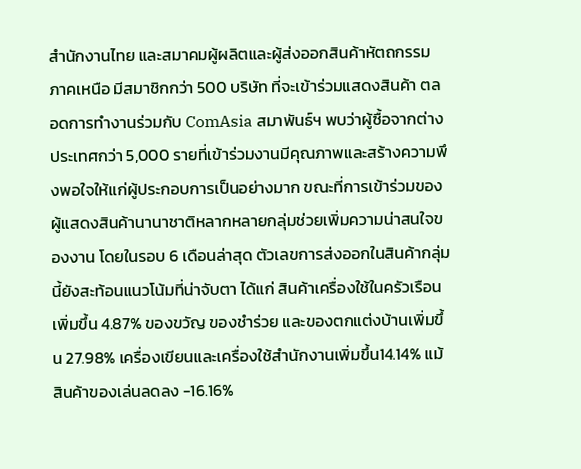สำนักงานไทย และสมาคมผู้ผลิตและผู้ส่งออกสินค้าหัตถกรรมภาคเหนือ มีสมาชิกกว่า 500 บริษัท ที่จะเข้าร่วมแสดงสินค้า ตลอดการทำงานร่วมกับ ComAsia สมาพันธ์ฯ พบว่าผู้ซื้อจากต่างประเทศกว่า 5,000 รายที่เข้าร่วมงานมีคุณภาพและสร้างความพึงพอใจให้แก่ผู้ประกอบการเป็นอย่างมาก ขณะที่การเข้าร่วมของผู้แสดงสินค้านานาชาติหลากหลายกลุ่มช่วยเพิ่มความน่าสนใจของงาน โดยในรอบ 6 เดือนล่าสุด ตัวเลขการส่งออกในสินค้ากลุ่มนี้ยังสะท้อนแนวโน้มที่น่าจับตา ได้แก่ สินค้าเครื่องใช้ในครัวเรือนเพิ่มขึ้น 4.87% ของขวัญ ของชำร่วย และของตกแต่งบ้านเพิ่มขึ้น 27.98% เครื่องเขียนและเครื่องใช้สำนักงานเพิ่มขึ้น14.14% แม้สินค้าของเล่นลดลง -16.16%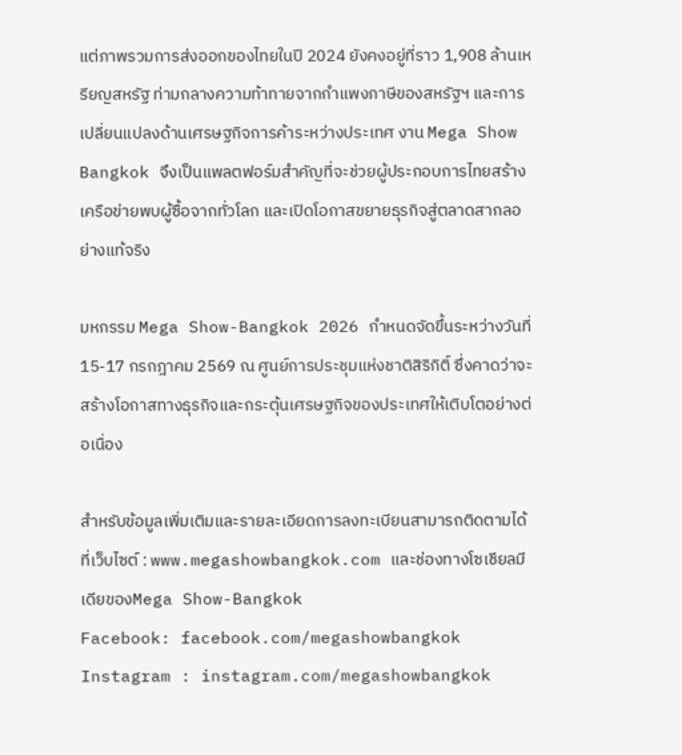แต่ภาพรวมการส่งออกของไทยในปี 2024 ยังคงอยู่ที่ราว 1,908 ล้านเหรียญสหรัฐ ท่ามกลางความท้าทายจากกำแพงภาษีของสหรัฐฯ และการเปลี่ยนแปลงด้านเศรษฐกิจการค้าระหว่างประเทศ งาน Mega Show Bangkok จึงเป็นแพลตฟอร์มสำคัญที่จะช่วยผู้ประกอบการไทยสร้างเครือข่ายพบผู้ซื้อจากทั่วโลก และเปิดโอกาสขยายธุรกิจสู่ตลาดสากลอย่างแท้จริง

มหกรรม Mega Show-Bangkok 2026 กำหนดจัดขึ้นระหว่างวันที่15-17 กรกฎาคม 2569 ณ ศูนย์การประชุมแห่งชาติสิริกิติ์ ซึ่งคาดว่าจะสร้างโอกาสทางธุรกิจและกระตุ้นเศรษฐกิจของประเทศให้เติบโตอย่างต่อเนื่อง

สำหรับข้อมูลเพิ่มเติมและรายละเอียดการลงทะเบียนสามารถติดตามได้ที่เว็บไซต์ : www.megashowbangkok.com และช่องทางโซเชียลมีเดียของMega Show-Bangkok
Facebook: facebook.com/megashowbangkok Instagram : instagram.com/megashowbangkok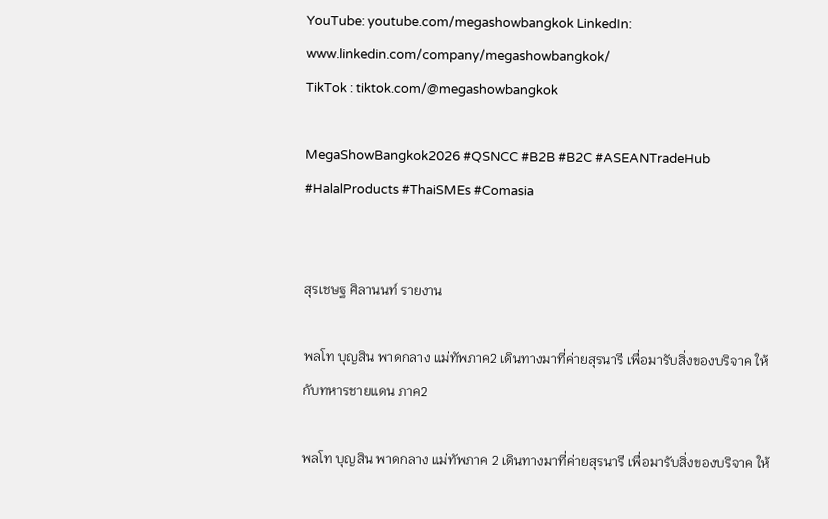YouTube: youtube.com/megashowbangkok LinkedIn: www.linkedin.com/company/megashowbangkok/
TikTok : tiktok.com/@megashowbangkok

MegaShowBangkok2026 #QSNCC #B2B #B2C #ASEANTradeHub #HalalProducts #ThaiSMEs #Comasia


สุรเชษฐ ศิลานนท์ รายงาน

พลโท บุญสิน พาดกลาง แม่ทัพภาค2 เดินทางมาที่ค่ายสุรนารี เพื่อมารับสิ่งของบริจาค ให้กับทหารชายแดน ภาค2

พลโท บุญสิน พาดกลาง แม่ทัพภาค 2 เดินทางมาที่ค่ายสุรนารี เพื่อมารับสิ่งของบริจาค ให้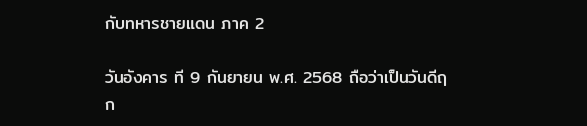กับทหารชายแดน ภาค 2

วันอังคาร ที 9 กันยายน พ.ศ. 2568 ถือว่าเป็นวันดีฤก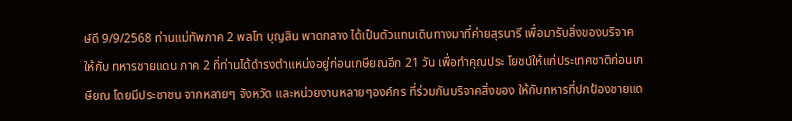ษ์ดี 9/9/2568 ท่านแม่ทัพภาค 2 พลโท บุญสิน พาดกลาง ได้เป็นตัวแทนเดินทางมาที่ค่ายสุรนารี เพื่อมารับสิ่งของบริจาคให้กับ ทหารชายแดน ภาค 2 ที่ท่านได้ดำรงตำแหน่งอยู่ก่อนเกษียณอีก 21 วัน เพื่อทำคุณประ โยชน์ให้แก่ประเทศชาติก่อนเกษียณ โดยมีประชาชน จากหลายๆ จังหวัด และหน่วยงานหลายๆองค์กร ที่ร่วมกันบริจาคสิ่งของ ให้กับทหารที่ปกป้องชายแด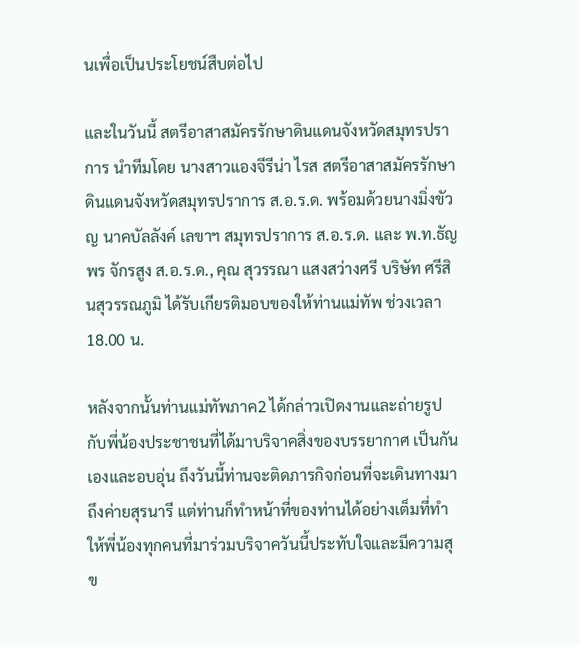นเพื่อเป็นประโยชน์สืบต่อไป

และในวันนี้ สตรีอาสาสมัครรักษาดินแดนจังหวัดสมุทรปราการ นำทีมโดย นางสาวแองจีรีน่า ไรส สตรีอาสาสมัครรักษาดินแดนจังหวัดสมุทรปราการ ส.อ.ร.ด. พร้อมด้วยนางมิ่งขัวญ นาคบัลลังค์ เลขาฯ สมุทรปราการ ส.อ.ร.ด. และ พ.ท.ธัญพร จักรสูง ส.อ.ร.ด., คุณ สุวรรณา แสงสว่างศรี บริษัท ศรีสินสุวรรณภูมิ ได้รับเกียรติมอบของให้ท่านแม่ทัพ ช่วงเวลา 18.00 น.

หลังจากนั้นท่านแม่ทัพภาค2 ได้กล่าวเปิดงานและถ่ายรูป กับพี่น้องประชาชนที่ได้มาบริจาคสิ่งของบรรยากาศ เป็นกันเองและอบอุ่น ถึงวันนี้ท่านจะติดภารกิจก่อนที่จะเดินทางมาถึงค่ายสุรนารี แต่ท่านก็ทำหน้าที่ของท่านได้อย่างเต็มที่ทำให้พี่น้องทุกคนที่มาร่วมบริจาควันนี้ประทับใจและมีความสุข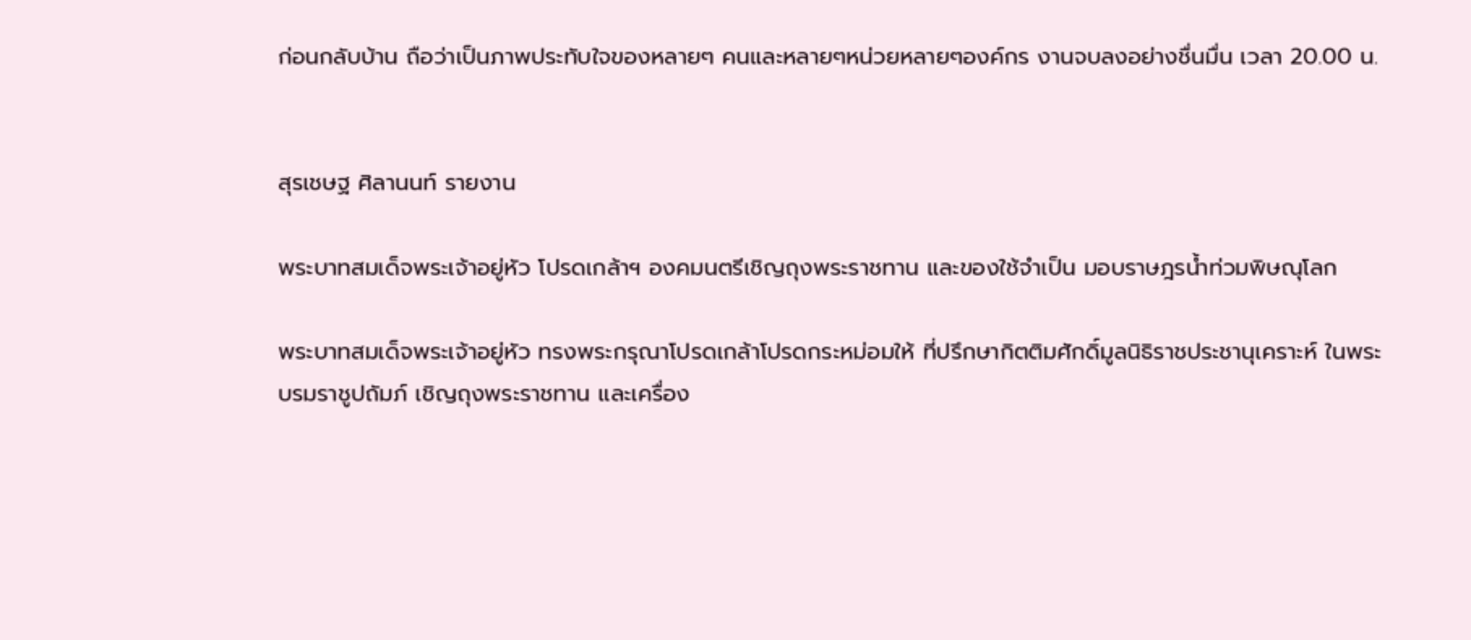ก่อนกลับบ้าน ถือว่าเป็นภาพประทับใจของหลายๆ คนและหลายๆหน่วยหลายๆองค์กร งานจบลงอย่างชื่นมื่น เวลา 20.00 น.


สุรเชษฐ ศิลานนท์ รายงาน

พระบาทสมเด็จพระเจ้าอยู่หัว โปรดเกล้าฯ องคมนตรีเชิญถุงพระราชทาน และของใช้จำเป็น มอบราษฎรน้ำท่วมพิษณุโลก

พระบาทสมเด็จพระเจ้าอยู่หัว ทรงพระกรุณาโปรดเกล้าโปรดกระหม่อมให้ ที่ปรึกษากิตติมศักดิ์มูลนิธิราชประชานุเคราะห์ ในพระบรมราชูปถัมภ์ เชิญถุงพระราชทาน และเครื่อง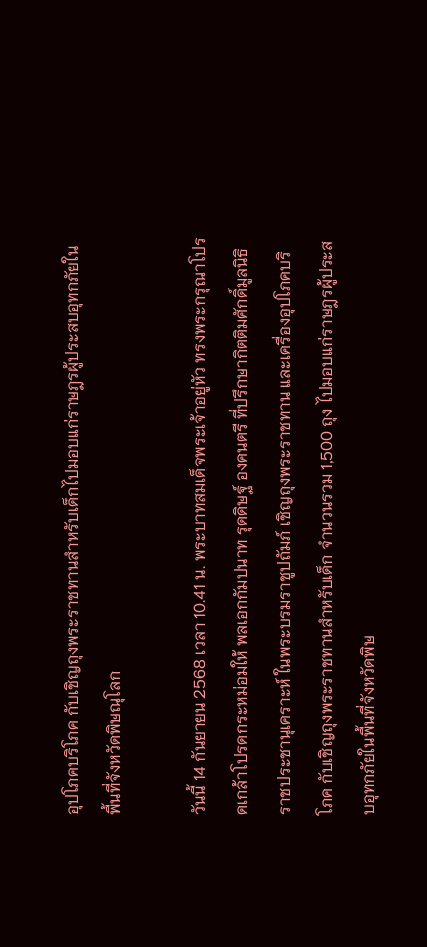อุปโภคบริโภค กับเชิญถุงพระราชทานสำหรับเด็กไปมอบแก่ราษฎรผู้ประสบอุทกภัยในพื้นที่จังหวัดพิษณุโลก

วันนี้ 14 กันยายน 2568 เวลา 10.41 น. พระบาทสมเด็จพระเจ้าอยู่หัว ทรงพระกรุณาโปรดเกล้าโปรดกระหม่อมให้ พลเอกกัมปนาท รุดดิษฐ์ องคนตรี ที่ปรึกษากิตติมศักดิ์มูลนิธิราชประชานุเคราะห์ ในพระบรมราชูปถัมภ์ เชิญถุงพระราชทาน และเครื่องอุปโภคบริโภค กับเชิญถุงพระราชทานสำหรับเด็ก จำนวนรวม 1,500 ถุง ไปมอบแก่ราษฎรผู้ประสบอุทกภัยในพื้นที่จังหวัดพิษ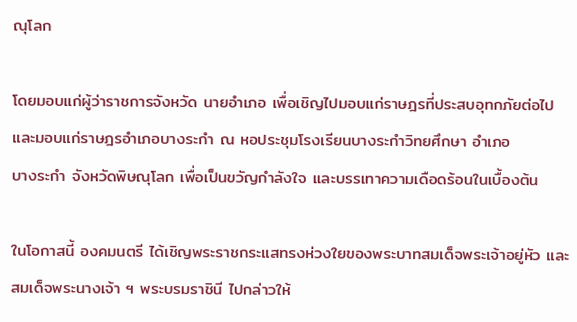ณุโลก

โดยมอบแก่ผู้ว่าราชการจังหวัด นายอำเภอ เพื่อเชิญไปมอบแก่ราษฎรที่ประสบอุทกภัยต่อไป และมอบแก่ราษฎรอำเภอบางระกำ ณ หอประชุมโรงเรียนบางระกำวิทยศึกษา อำเภอ
บางระกำ จังหวัดพิษณุโลก เพื่อเป็นขวัญกำลังใจ และบรรเทาความเดือดร้อนในเบื้องต้น

ในโอกาสนี้ องคมนตรี ได้เชิญพระราชกระแสทรงห่วงใยของพระบาทสมเด็จพระเจ้าอยู่หัว และสมเด็จพระนางเจ้า ฯ พระบรมราชินี ไปกล่าวให้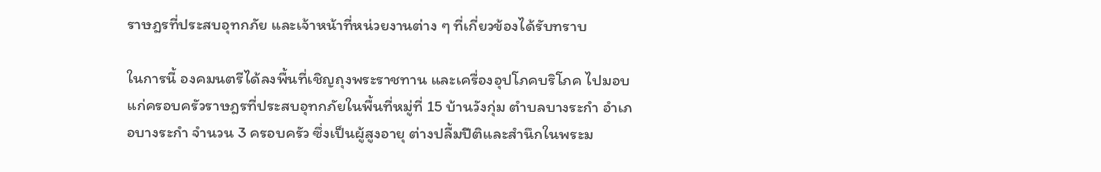ราษฎรที่ประสบอุทกภัย และเจ้าหน้าที่หน่วยงานต่าง ๆ ที่เกี่ยวข้องได้รับทราบ

ในการนี้ องคมนตรีได้ลงพื้นที่เชิญถุงพระราชทาน และเครื่องอุปโภคบริโภค ไปมอบแก่ครอบครัวราษฎรที่ประสบอุทกภัยในพื้นที่หมู่ที่ 15 บ้านวังกุ่ม ตำบลบางระกำ อำเภอบางระกำ จำนวน 3 ครอบครัว ซึ่งเป็นผู้สูงอายุ ต่างปลื้มปีติและสำนึกในพระม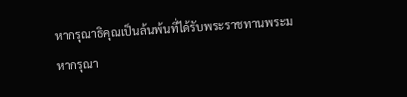หากรุณาธิคุณเป็นล้นพ้นที่ได้รับพระราชทานพระมหากรุณา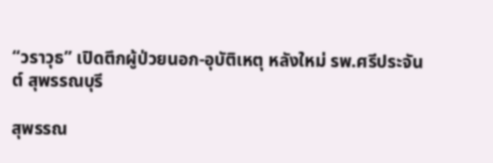“วราวุธ” เปิดตึกผู้ป่วยนอก-อุบัติเหตุ หลังใหม่ รพ.ศรีประจันต์ สุพรรณบุรี

สุพรรณ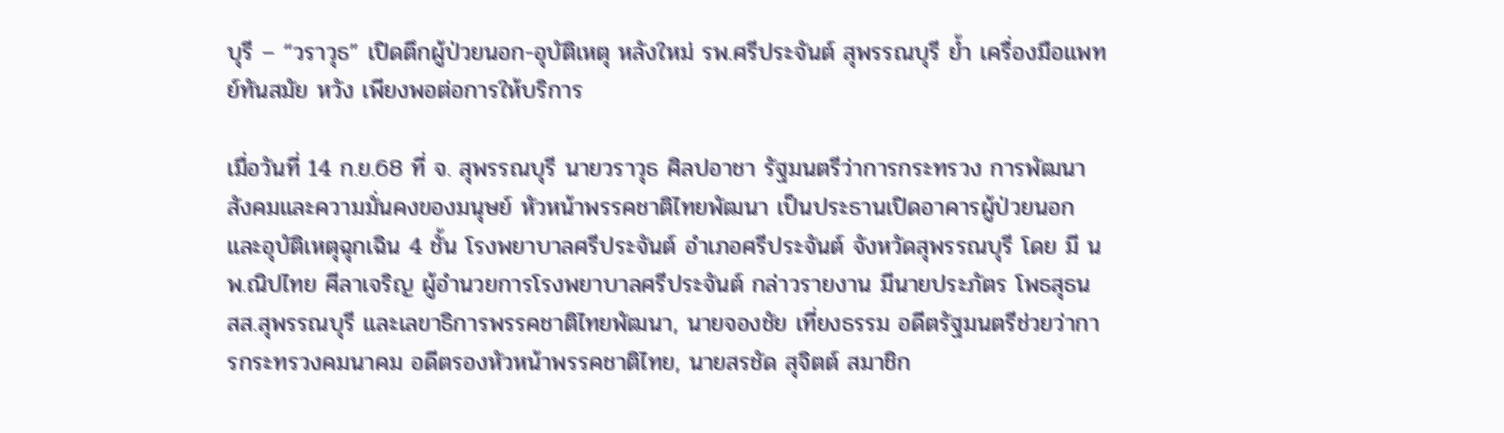บุรี – “วราวุธ” เปิดตึกผู้ป่วยนอก-อุบัติเหตุ หลังใหม่ รพ.ศรีประจันต์ สุพรรณบุรี ย้ำ เครื่องมือแพทย์ทันสมัย หวัง เพียงพอต่อการให้บริการ

เมื่อวันที่ 14 ก.ย.68 ที่ จ. สุพรรณบุรี นายวราวุธ ศิลปอาชา รัฐมนตรีว่าการกระทรวง การพัฒนาสังคมและความมั่นคงของมนุษย์ หัวหน้าพรรคชาติไทยพัฒนา เป็นประธานเปิดอาคารผู้ป่วยนอกและอุบัติเหตุฉุกเฉิน 4 ชั้น โรงพยาบาลศรีประจันต์ อำเภอศรีประจันต์ จังหวัดสุพรรณบุรี โดย มี นพ.ณิปไทย ศีลาเจริญ ผู้อำนวยการโรงพยาบาลศรีประจันต์ กล่าวรายงาน มีนายประภัตร โพธสุธน สส.สุพรรณบุรี และเลขาธิการพรรคชาติไทยพัฒนา, นายจองชัย เที่ยงธรรม อดีตรัฐมนตรีช่วยว่าการกระทรวงคมนาคม อดีตรองหัวหน้าพรรคชาติไทย, นายสรชัด สุจิตต์ สมาชิก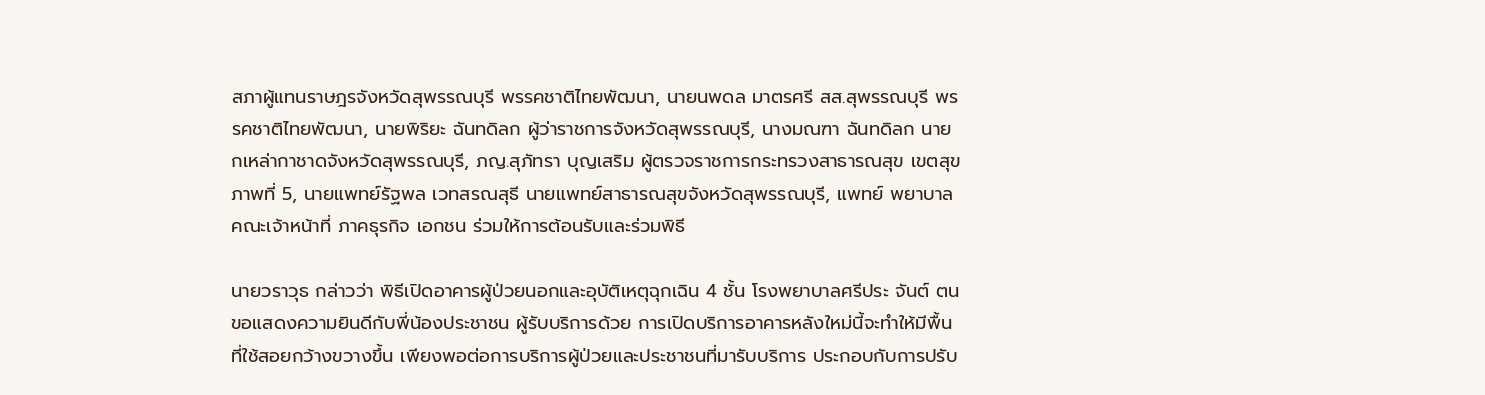สภาผู้แทนราษฎรจังหวัดสุพรรณบุรี พรรคชาติไทยพัฒนา, นายนพดล มาตรศรี สส.สุพรรณบุรี พรรคชาติไทยพัฒนา, นายพิริยะ ฉันทดิลก ผู้ว่าราชการจังหวัดสุพรรณบุรี, นางมณฑา ฉันทดิลก นายกเหล่ากาชาดจังหวัดสุพรรณบุรี, ภญ.สุภัทรา บุญเสริม ผู้ตรวจราชการกระทรวงสาธารณสุข เขตสุขภาพที่ 5, นายแพทย์รัฐพล เวทสรณสุธี นายแพทย์สาธารณสุขจังหวัดสุพรรณบุรี, แพทย์ พยาบาล คณะเจ้าหน้าที่ ภาคธุรกิจ เอกชน ร่วมให้การต้อนรับและร่วมพิธี

นายวราวุธ กล่าวว่า พิธีเปิดอาคารผู้ป่วยนอกและอุบัติเหตุฉุกเฉิน 4 ชั้น โรงพยาบาลศรีประ จันต์ ตนขอแสดงความยินดีกับพี่น้องประชาชน ผู้รับบริการด้วย การเปิดบริการอาคารหลังใหม่นี้จะทำให้มีพื้นที่ใช้สอยกว้างขวางขึ้น เพียงพอต่อการบริการผู้ป่วยและประชาชนที่มารับบริการ ประกอบกับการปรับ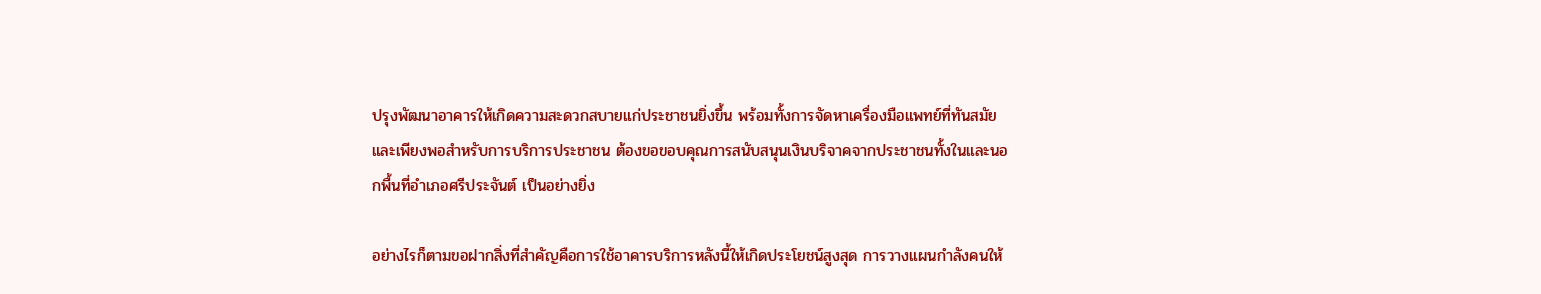ปรุงพัฒนาอาคารให้เกิดความสะดวกสบายแก่ประชาชนยิ่งขึ้น พร้อมทั้งการจัดหาเครื่องมือแพทย์ที่ทันสมัยและเพียงพอสำหรับการบริการประชาชน ต้องขอขอบคุณการสนับสนุนเงินบริจาคจากประชาชนทั้งในและนอกพื้นที่อำเภอศรีประจันต์ เป็นอย่างยิ่ง

อย่างไรก็ตามขอฝากสิ่งที่สำคัญคือการใช้อาคารบริการหลังนี้ให้เกิดประโยชน์สูงสุด การวางแผนกำลังคนให้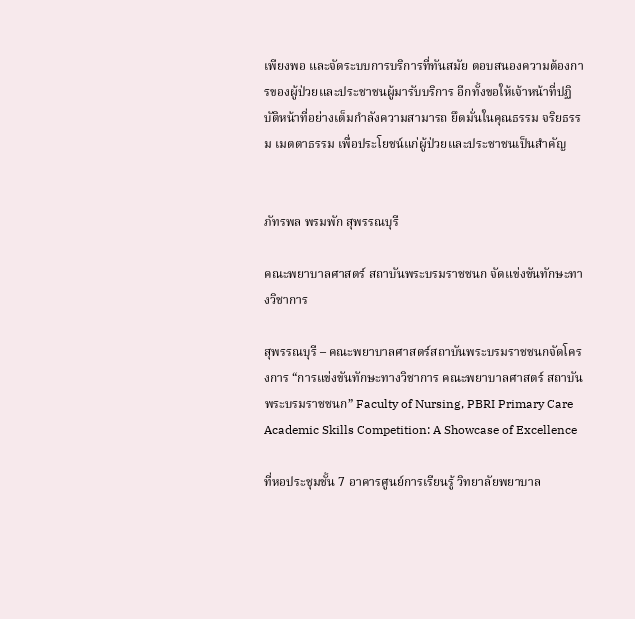เพียงพอ และจัดระบบการบริการที่ทันสมัย ตอบสนองความต้องการของผู้ป่วยและประชาชนผู้มารับบริการ อีกทั้งขอให้เจ้าหน้าที่ปฏิบัติหน้าที่อย่างเต็มกำลังความสามารถ ยึดมั่นในคุณธรรม จริยธรรม เมตตาธรรม เพื่อประโยชน์แก่ผู้ป่วยและประชาชนเป็นสำคัญ


ภัทรพล พรมพัก สุพรรณบุรี

คณะพยาบาลศาสตร์ สถาบันพระบรมราชชนก จัดแข่งขันทักษะทางวิชาการ

สุพรรณบุรี – คณะพยาบาลศาสตร์สถาบันพระบรมราชชนกจัดโครงการ “การแข่งขันทักษะทางวิชาการ คณะพยาบาลศาสตร์ สถาบันพระบรมราชชนก” Faculty of Nursing, PBRI Primary Care Academic Skills Competition: A Showcase of Excellence

ที่หอประชุมชั้น 7 อาคารศูนย์การเรียนรู้ วิทยาลัยพยาบาล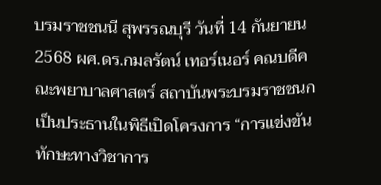บรมราชชนนี สุพรรณบุรี วันที่ 14 กันยายน 2568 ผศ.ดร.กมลรัตน์ เทอร์เนอร์ คณบดีคณะพยาบาลศาสตร์ สถาบันพระบรมราชชนก เป็นประธานในพิธีเปิดโครงการ “การแข่งขันทักษะทางวิชาการ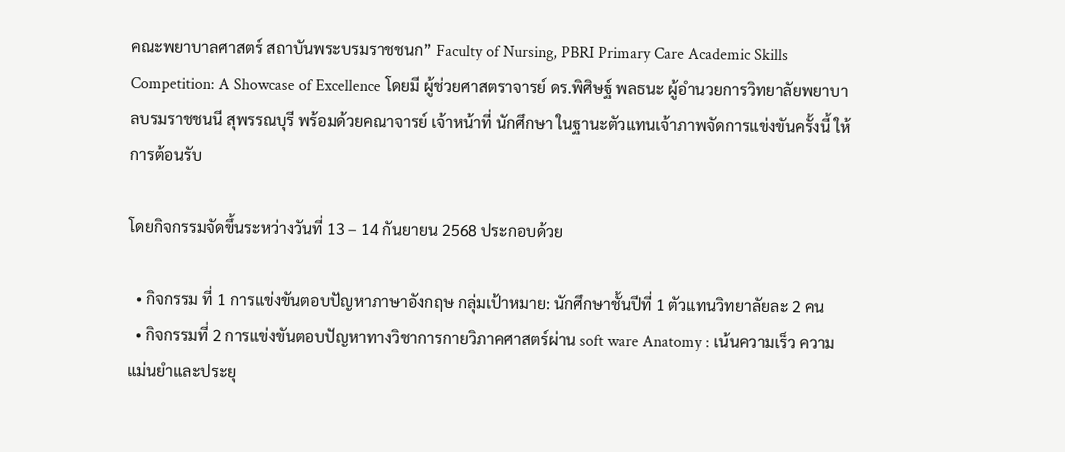คณะพยาบาลศาสตร์ สถาบันพระบรมราชชนก” Faculty of Nursing, PBRI Primary Care Academic Skills Competition: A Showcase of Excellence โดยมี ผู้ช่วยศาสตราจารย์ ดร.พิศิษฐ์ พลธนะ ผู้อำนวยการวิทยาลัยพยาบาลบรมราชชนนี สุพรรณบุรี พร้อมด้วยคณาจารย์ เจ้าหน้าที่ นักศึกษา ในฐานะตัวแทนเจ้าภาพจัดการแข่งขันครั้งนี้ ให้การต้อนรับ

โดยกิจกรรมจัดขึ้นระหว่างวันที่ 13 – 14 กันยายน 2568 ประกอบด้วย

  • กิจกรรม ที่ 1 การแข่งขันตอบปัญหาภาษาอังกฤษ กลุ่มเป้าหมาย: นักศึกษาชั้นปีที่ 1 ตัวแทนวิทยาลัยละ 2 คน
  • กิจกรรมที่ 2 การแข่งขันตอบปัญหาทางวิชาการกายวิภาคศาสตร์ผ่าน soft ware Anatomy : เน้นความเร็ว ความแม่นยำและประยุ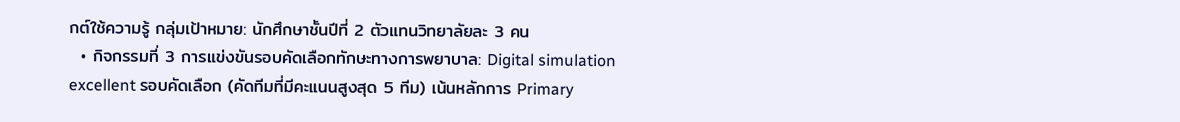กต์ใช้ความรู้ กลุ่มเป้าหมาย: นักศึกษาชั้นปีที่ 2 ตัวแทนวิทยาลัยละ 3 คน
  • กิจกรรมที่ 3 การแข่งขันรอบคัดเลือกทักษะทางการพยาบาล: Digital simulation excellent รอบคัดเลือก (คัดทีมที่มีคะแนนสูงสุด 5 ทีม) เน้นหลักการ Primary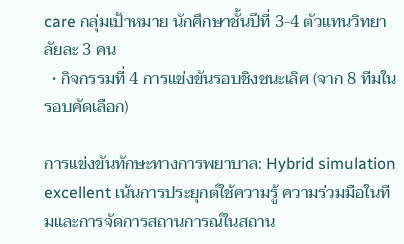care กลุ่มเป้าหมาย นักศึกษาชั้นปีที่ 3-4 ตัวแทนวิทยาลัยละ 3 คน
  • กิจกรรมที่ 4 การแข่งขันรอบชิงชนะเลิศ (จาก 8 ทีมในรอบคัดเลือก)

การแข่งขันทักษะทางการพยาบาล: Hybrid simulation excellent เน้นการประยุกต์ใช้ความรู้ ความร่วมมือในทีมและการจัดการสถานการณ์ในสถาน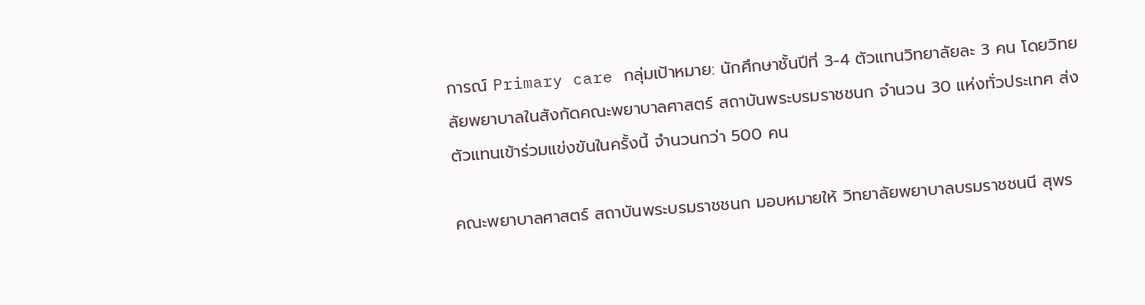การณ์ Primary care กลุ่มเป้าหมาย: นักศึกษาชั้นปีที่ 3-4 ตัวแทนวิทยาลัยละ 3 คน โดยวิทยลัยพยาบาลในสังกัดคณะพยาบาลศาสตร์ สถาบันพระบรมราชชนก จำนวน 30 แห่งทั่วประเทศ ส่งตัวแทนเข้าร่วมแข่งขันในครั้งนี้ จำนวนกว่า 500 คน

คณะพยาบาลศาสตร์ สถาบันพระบรมราชชนก มอบหมายให้ วิทยาลัยพยาบาลบรมราชชนนี สุพร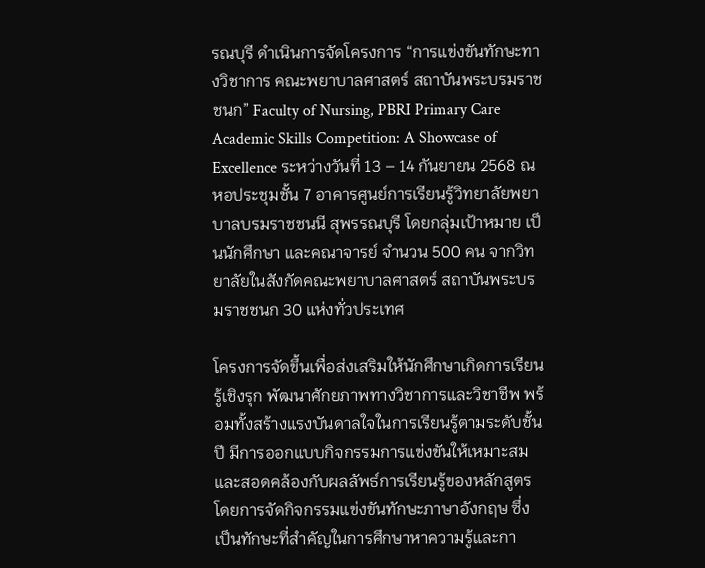รณบุรี ดำเนินการจัดโครงการ “การแข่งขันทักษะทางวิชาการ คณะพยาบาลศาสตร์ สถาบันพระบรมราชชนก” Faculty of Nursing, PBRI Primary Care Academic Skills Competition: A Showcase of Excellence ระหว่างวันที่ 13 – 14 กันยายน 2568 ณ หอประชุมชั้น 7 อาคารศูนย์การเรียนรู้วิทยาลัยพยาบาลบรมราชชนนี สุพรรณบุรี โดยกลุ่มเป้าหมาย เป็นนักศึกษา และคณาจารย์ จำนวน 500 คน จากวิทยาลัยในสังกัดคณะพยาบาลศาสตร์ สถาบันพระบรมราชชนก 30 แห่งทั่วประเทศ

โครงการจัดขึ้นเพื่อส่งเสริมให้นักศึกษาเกิดการเรียนรู้เชิงรุก พัฒนาศักยภาพทางวิชาการและวิชาชีพ พร้อมทั้งสร้างแรงบันดาลใจในการเรียนรู้ตามระดับชั้นปี มีการออกแบบกิจกรรมการแข่งขันให้เหมาะสมและสอดคล้องกับผลลัพธ์การเรียนรู้ของหลักสูตร โดยการจัดกิจกรรมแข่งขันทักษะภาษาอังกฤษ ซึ่งเป็นทักษะที่สำคัญในการศึกษาหาความรู้และกา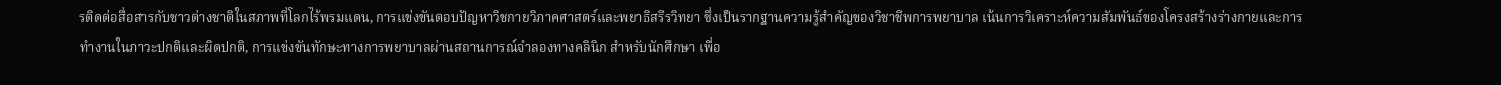รติดต่อสื่อสารกับชาวต่างชาติในสภาพที่โลกไร้พรมแดน, การแข่งขันตอบปัญหาวิชกายวิภาคศาสตร์และพยาธิสรีรวิทยา ซึ่งเป็นรากฐานความรู้สำคัญของวิชาชีพการพยาบาล เน้นการวิเคราะห์ความสัมพันธ์ของโครงสร้างร่างกายและการทำงานในภาวะปกติและผิดปกติ, การแข่งขันทักษะทางการพยาบาลผ่านสถานการณ์จำลองทางคลินิก สำหรับนักศึกษา เพื่อ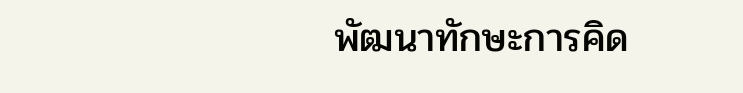พัฒนาทักษะการคิด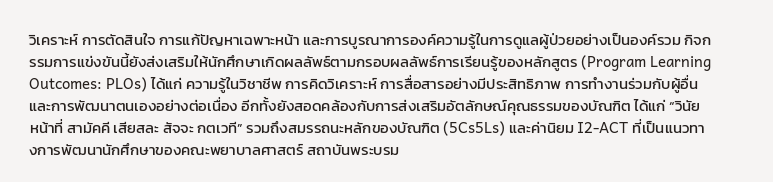วิเคราะห์ การตัดสินใจ การแก้ปัญหาเฉพาะหน้า และการบูรณาการองค์ความรู้ในการดูแลผู้ป่วยอย่างเป็นองค์รวม กิจกรรมการแข่งขันนี้ยังส่งเสริมให้นักศึกษาเกิดผลลัพธ์ตามกรอบผลลัพธ์การเรียนรู้ของหลักสูตร (Program Learning Outcomes: PLOs) ได้แก่ ความรู้ในวิชาชีพ การคิดวิเคราะห์ การสื่อสารอย่างมีประสิทธิภาพ การทำงานร่วมกับผู้อื่น และการพัฒนาตนเองอย่างต่อเนื่อง อีกทั้งยังสอดคล้องกับการส่งเสริมอัตลักษณ์คุณธรรมของบัณฑิต ได้แก่ “วินัย หน้าที่ สามัคคี เสียสละ สัจจะ กตเวที” รวมถึงสมรรถนะหลักของบัณฑิต (5Cs5Ls) และค่านิยม I2-ACT ที่เป็นแนวทางการพัฒนานักศึกษาของคณะพยาบาลศาสตร์ สถาบันพระบรม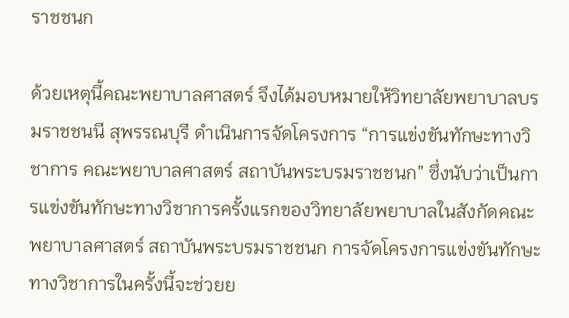ราชชนก

ด้วยเหตุนี้คณะพยาบาลศาสตร์ จึงได้มอบหมายให้วิทยาลัยพยาบาลบรมราชชนนี สุพรรณบุรี ดำเนินการจัดโครงการ “การแข่งขันทักษะทางวิชาการ คณะพยาบาลศาสตร์ สถาบันพระบรมราชชนก” ซึ่งนับว่าเป็นการแข่งขันทักษะทางวิชาการครั้งแรกของวิทยาลัยพยาบาลในสังกัดคณะพยาบาลศาสตร์ สถาบันพระบรมราชชนก การจัดโครงการแข่งขันทักษะทางวิชาการในครั้งนี้จะช่วยย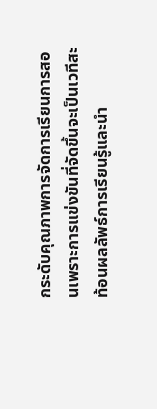กระดับคุณภาพการจัดการเรียนการสอนเพราะการแข่งขันที่จัดขึ้นจะเป็นเวทีสะท้อนผลลัพธ์การเรียนรู้และนำ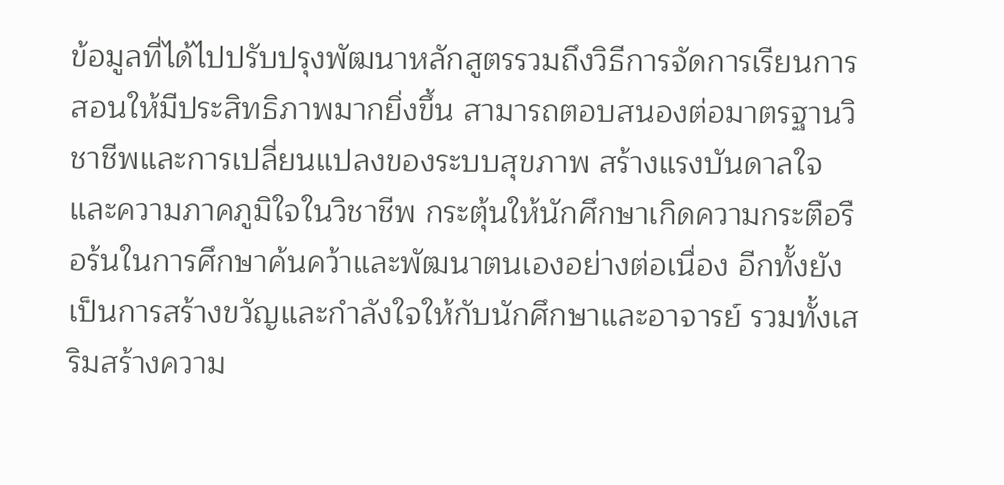ข้อมูลที่ได้ไปปรับปรุงพัฒนาหลักสูตรรวมถึงวิธีการจัดการเรียนการสอนให้มีประสิทธิภาพมากยิ่งขึ้น สามารถตอบสนองต่อมาตรฐานวิชาชีพและการเปลี่ยนแปลงของระบบสุขภาพ สร้างแรงบันดาลใจและความภาคภูมิใจในวิชาชีพ กระตุ้นให้นักศึกษาเกิดความกระตือรือร้นในการศึกษาค้นคว้าและพัฒนาตนเองอย่างต่อเนื่อง อีกทั้งยังเป็นการสร้างขวัญและกำลังใจให้กับนักศึกษาและอาจารย์ รวมทั้งเสริมสร้างความ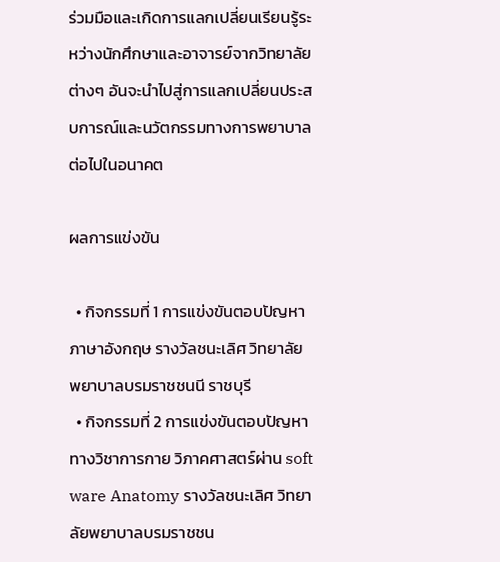ร่วมมือและเกิดการแลกเปลี่ยนเรียนรู้ระหว่างนักศึกษาและอาจารย์จากวิทยาลัยต่างๆ อันจะนำไปสู่การแลกเปลี่ยนประสบการณ์และนวัตกรรมทางการพยาบาลต่อไปในอนาคต

ผลการแข่งขัน

  • กิจกรรมที่ 1 การแข่งขันตอบปัญหาภาษาอังกฤษ รางวัลชนะเลิศ วิทยาลัยพยาบาลบรมราชชนนี ราชบุรี
  • กิจกรรมที่ 2 การแข่งขันตอบปัญหาทางวิชาการกาย วิภาคศาสตร์ผ่าน soft ware Anatomy รางวัลชนะเลิศ วิทยาลัยพยาบาลบรมราชชน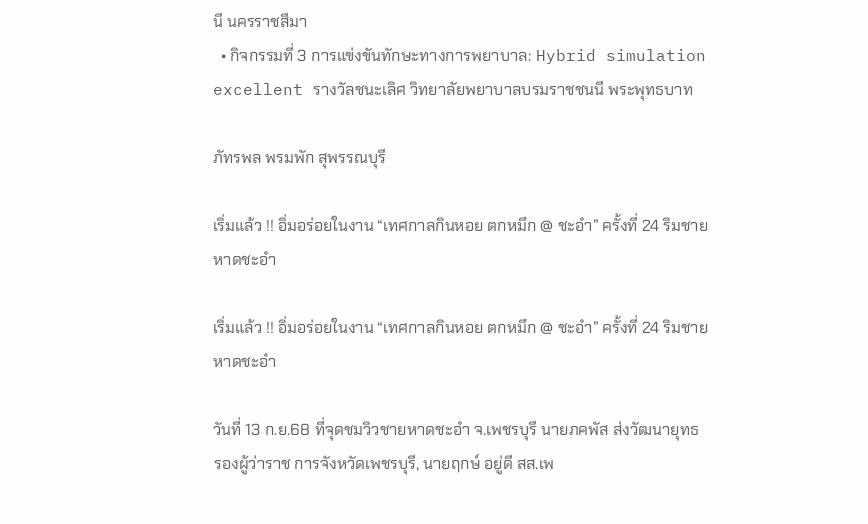นี นครราชสีมา
  • กิจกรรมที่ 3 การแข่งขันทักษะทางการพยาบาล: Hybrid simulation excellent รางวัลชนะเลิศ วิทยาลัยพยาบาลบรมราชชนนี พระพุทธบาท

ภัทรพล พรมพัก สุพรรณบุรี

เริ่มแล้ว !! อิ่มอร่อยในงาน “เทศกาลกินหอย ตกหมึก @ ชะอำ” ครั้งที่ 24 ริมชายหาดชะอำ

เริ่มแล้ว !! อิ่มอร่อยในงาน “เทศกาลกินหอย ตกหมึก @ ชะอำ” ครั้งที่ 24 ริมชายหาดชะอำ

วันที่ 13 ก.ย.68 ที่จุดชมวิวชายหาดชะอำ จ.เพชรบุรี นายภคพัส ส่งวัฒนายุทธ รองผู้ว่าราช การจังหวัดเพชรบุรี, นายฤกษ์ อยู่ดี สส.เพ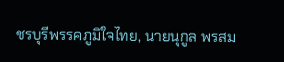ชรบุรีพรรคภูมิใจไทย, นายนุกูล พรสม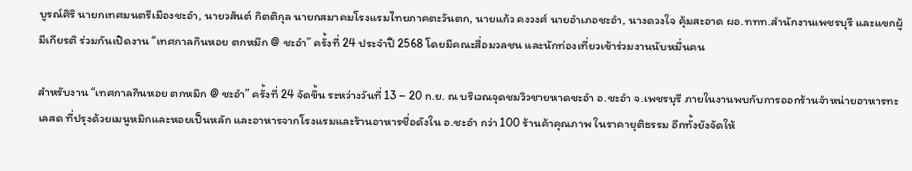บูรณ์ศิริ นายกเทศมนตรีเมืองชะอำ, นายวสันต์ กิตติกุล นายกสมาคมโรงแรมไทยภาคตะวันตก, นายแก้ว คงวงศ์ นายอำเภอชะอำ, นางดวงใจ คุ้มสะอาด ผอ.ททท.สำนักงานเพชรบุรี และแขกผู้มีเกียรติ ร่วมกันเปิดงาน “เทศกาลกินหอย ตกหมึก @ ชะอำ” ครั้งที่ 24 ประจำปี 2568 โดยมีคณะสื่อมวลชน และนักท่องเที่ยวเข้าร่วมงานนับหมื่นคน

สำหรับงาน “เทศกาลกินหอย ตกหมึก @ ชะอำ” ครั้งที่ 24 จัดขึ้น ระหว่างวันที่ 13 – 20 ก.ย. ณ บริเวณจุดชมวิวชายหาดชะอำ อ.ชะอำ จ.เพชรบุรี ภายในงานพบกับการออกร้านจำหน่ายอาหารทะเลสด ที่ปรุงด้วยเมนูหมึกและหอยเป็นหลัก และอาหารจากโรงแรมและร้านอาหารชื่อดังใน อ.ชะอำ กว่า 100 ร้านค้าคุณภาพ ในราคายุติธรรม อีกทั้งยังจัดให้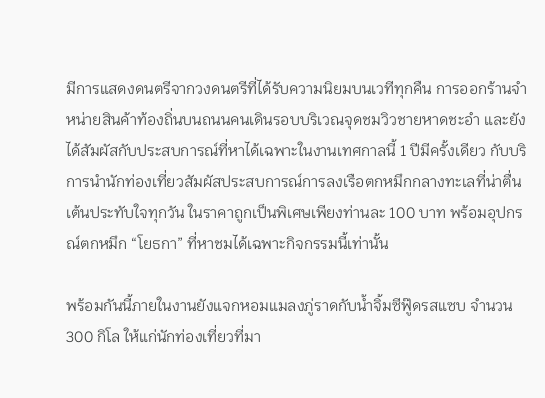มีการแสดงดนตรีจากวงดนตรีที่ได้รับความนิยมบนเวทีทุกคืน การออกร้านจำหน่ายสินค้าท้องถิ่นบนถนนคนเดินรอบบริเวณจุดชมวิวชายหาดชะอำ และยังได้สัมผัสกับประสบการณ์ที่หาได้เฉพาะในงานเทศกาลนี้ 1 ปีมีครั้งเดียว กับบริการนำนักท่องเที่ยวสัมผัสประสบการณ์การลงเรือตกหมึกกลางทะเลที่น่าตื่นเต้นประทับใจทุกวัน ในราคาถูกเป็นพิเศษเพียงท่านละ 100 บาท พร้อมอุปกรณ์ตกหมึก “โยธกา” ที่หาชมได้เฉพาะกิจกรรมนี้เท่านั้น

พร้อมกันนี้ภายในงานยังแจกหอมแมลงภู่ราดกับน้ำจิ้มซีฟู๊ดรสแซบ จำนวน 300 กิโล ให้แก่นักท่องเที่ยวที่มา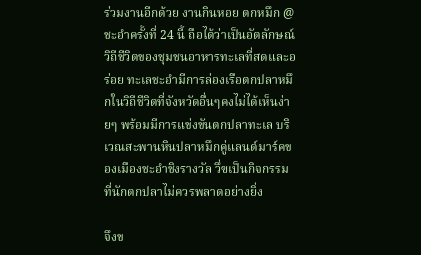ร่วมงานอีกด้วย งานกินหอย ตกหมึก @ ชะอำครั้งที่ 24 นี้ ถือได้ว่าเป็นอัตลักษณ์วิถีชีวิตของชุมชนอาหารทะเลที่สดและอร่อย ทะเลชะอำมีการล่องเรือตกปลาหมึกในวิถีชีวิตที่จังหวัดอื่นๆคงไม่ได้เห็นง่ายๆ พร้อมมีการแข่งขันตกปลาทะเล บริเวณสะพานหินปลาหมึกคู่แลนด์มาร์คของเมืองชะอำชิงรางวัล วึ่ฃเป็นกิจกรรมที่นักตกปลาไม่ควรพลาดอย่างยิ่ง

จึงข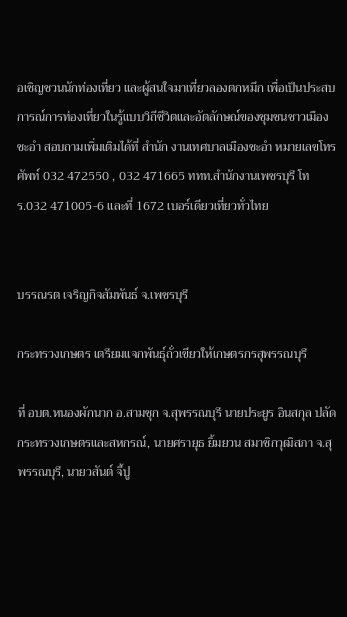อเชิญชวนนักท่องเที่ยว และผู้สนใจมาเที่ยวลองตกหมึก เพื่อเป็นประสบการณ์การท่องเที่ยวในรู้แบบวิถีชีวิตและอัตลักษณ์ของชุมชนชาวเมืองชะอำ สอบถามเพิ่มเติมได้ที่ สำนัก งานเทศบาลเมืองชะอำ หมายเลขโทรศัพท์ 032 472550 , 032 471665 ททท.สำนักงานเพชรบุรี โทร.032 471005-6 และที่ 1672 เบอร์เดียวเที่ยวทั่วไทย


บรรณรต เจริญกิจสัมพันธ์ จ.เพชรบุรี

กระทรวงเกษตร เตรียมแจกพันธุ์ถั่วเขียวให้เกษตรกรสุพรรณบุรี

ที่ อบต.หนองผักนาก อ.สามชุก จ.สุพรรณบุรี นายประยูร อินสกุล ปลัดกระทรวงเกษตรและสหกรณ์, นายศรายุธ ยิ้มยวน สมาชิกวุฒิสภา จ.สุพรรณบุรี, นายวสันต์ จี้ปู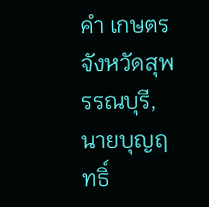คำ เกษตรจังหวัดสุพรรณบุรี, นายบุญฤทธิ์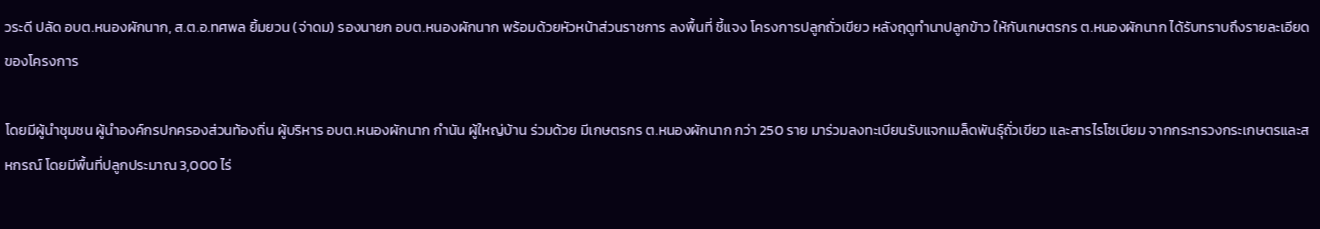วระดี ปลัด อบต.หนองผักนาก, ส.ต.อ.ทศพล ยิ้มยวน (จ่าดม) รองนายก อบต.หนองผักนาก พร้อมด้วยหัวหน้าส่วนราชการ ลงพื้นที่ ชี้แจง โครงการปลูกถั่วเขียว หลังฤดูทำนาปลูกข้าว ให้กับเกษตรกร ต.หนองผักนาก ได้รับทราบถึงรายละเอียดของโครงการ

โดยมีผู้นำชุมชน ผู้นำองค์กรปกครองส่วนท้องถิ่น ผู้บริหาร อบต.หนองผักนาก กำนัน ผู้ใหญ่บ้าน ร่วมด้วย มีเกษตรกร ต.หนองผักนาก กว่า 250 ราย มาร่วมลงทะเบียนรับแจกเมล็ดพันธุ์ถั่วเขียว และสารไรโซเบียม จากกระทรวงกระเกษตรและสหกรณ์ โดยมีพื้นที่ปลูกประมาณ 3,000 ไร่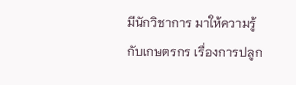มีนักวิชาการ มาให้ความรู้กับเกษตรกร เรื่องการปลูก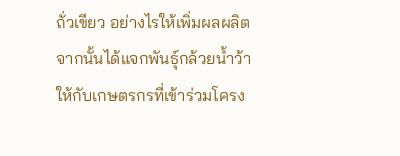ถั่วเขียว อย่างไรให้เพิ่มผลผลิต จากนั้นได้แจกพันธุ์กล้วยน้ำว้า ให้กับเกษตรกรที่เข้าร่วมโครง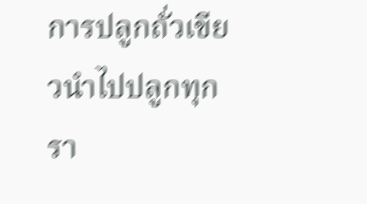การปลูกถั่วเขียวนำไปปลูกทุกรา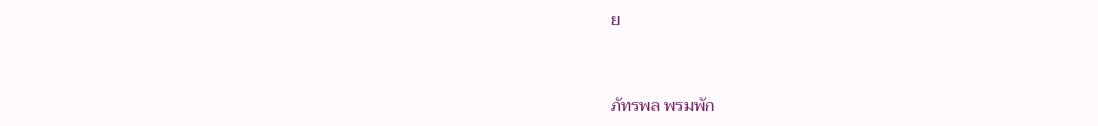ย


ภัทรพล พรมพัก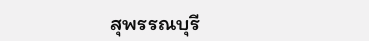สุพรรณบุรี